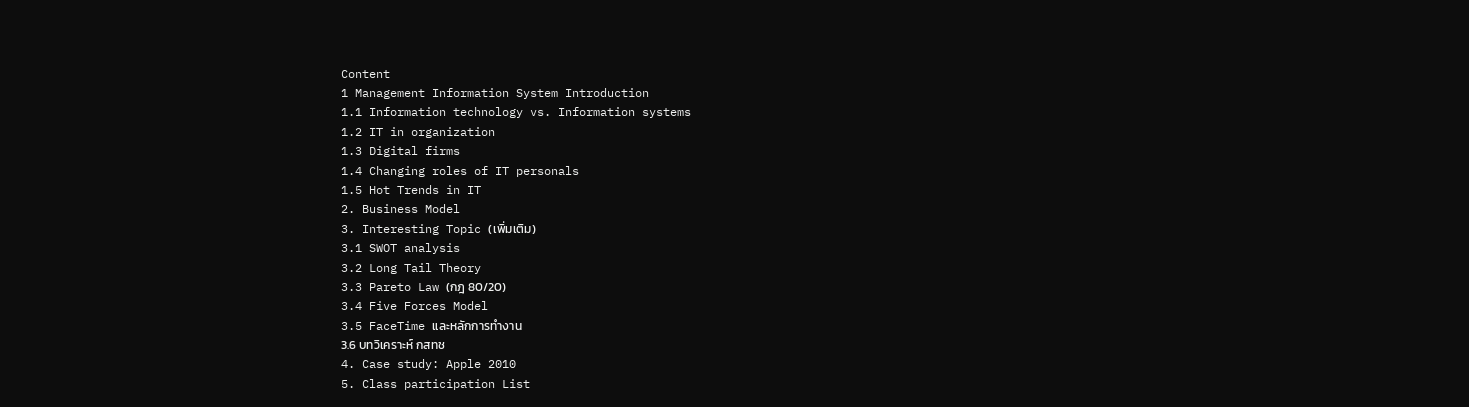Content
1 Management Information System Introduction
1.1 Information technology vs. Information systems
1.2 IT in organization
1.3 Digital firms
1.4 Changing roles of IT personals
1.5 Hot Trends in IT
2. Business Model
3. Interesting Topic (เพิ่มเติม)
3.1 SWOT analysis
3.2 Long Tail Theory
3.3 Pareto Law (กฎ 80/20)
3.4 Five Forces Model
3.5 FaceTime และหลักการทำงาน
3.6 บทวิเคราะห์ กสทช
4. Case study: Apple 2010
5. Class participation List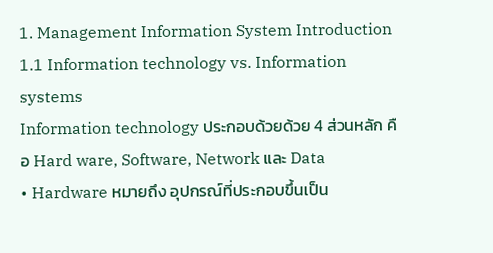1. Management Information System Introduction
1.1 Information technology vs. Information systems
Information technology ประกอบด้วยด้วย 4 ส่วนหลัก คือ Hard ware, Software, Network และ Data
• Hardware หมายถึง อุปกรณ์ที่ประกอบขึ้นเป็น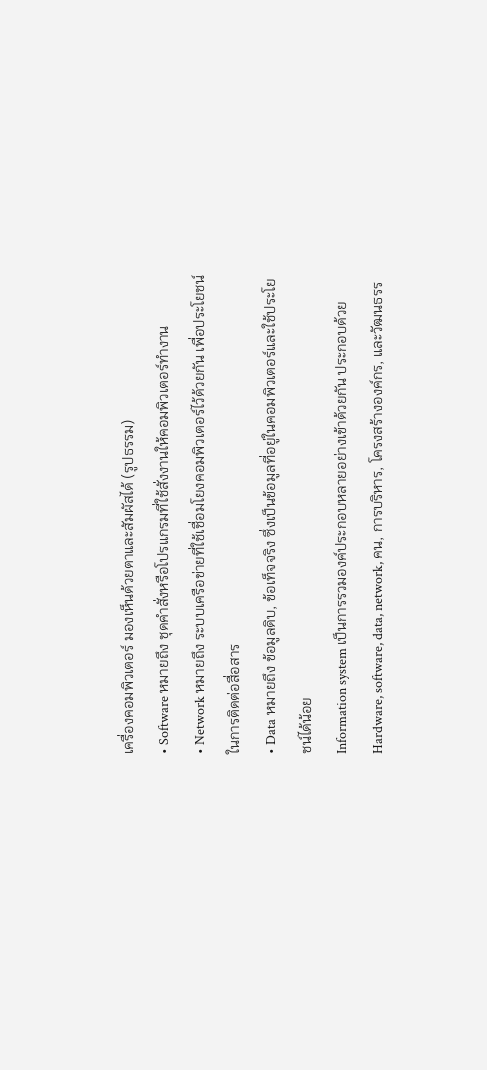เครื่องคอมพิวเตอร์ มองเห็นด้วยตาและสัมผัสได้ (รูปธรรม)
• Software หมายถึง ชุดคำสั่งหรือโปรแกรมที่ใช้สั่งงานให้คอมพิวเตอร์ทำงาน
• Network หมายถึง ระบบเครือข่ายที่ใช้เชื่อมโยงคอมพิวเตอร์ไว้ด้วยกัน เพื่อประโยชน์ในการติดต่อสื่อสาร
• Data หมายถึง ข้อมูลดิบ, ข้อเท็จจริง ซึ่งเป็นข้อมูลที่อยู่ในคอมพิวเตอร์และใช้ประโยชน์ได้น้อย
Information system เป็นการรวมองค์ประกอบหลายอย่างเข้าด้วยกัน ประกอบด้วย Hardware, software, data, network, คน, การบริหาร, โครงสร้างองค์กร, และวัฒนธรร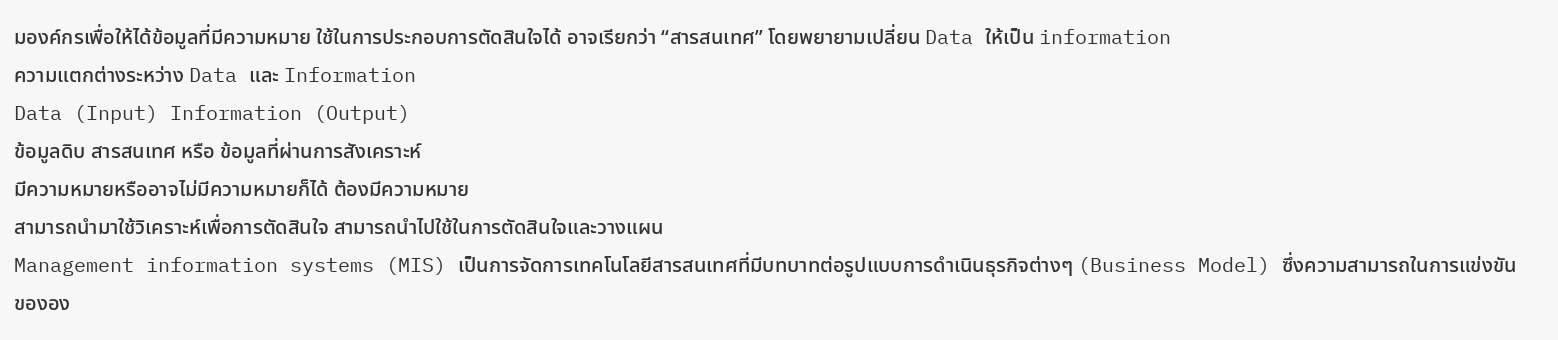มองค์กรเพื่อให้ได้ข้อมูลที่มีความหมาย ใช้ในการประกอบการตัดสินใจได้ อาจเรียกว่า “สารสนเทศ” โดยพยายามเปลี่ยน Data ให้เป็น information
ความแตกต่างระหว่าง Data และ Information
Data (Input) Information (Output)
ข้อมูลดิบ สารสนเทศ หรือ ข้อมูลที่ผ่านการสังเคราะห์
มีความหมายหรืออาจไม่มีความหมายก็ได้ ต้องมีความหมาย
สามารถนำมาใช้วิเคราะห์เพื่อการตัดสินใจ สามารถนำไปใช้ในการตัดสินใจและวางแผน
Management information systems (MIS) เป็นการจัดการเทคโนโลยีสารสนเทศที่มีบทบาทต่อรูปแบบการดำเนินธุรกิจต่างๆ (Business Model) ซึ่งความสามารถในการแข่งขันขององ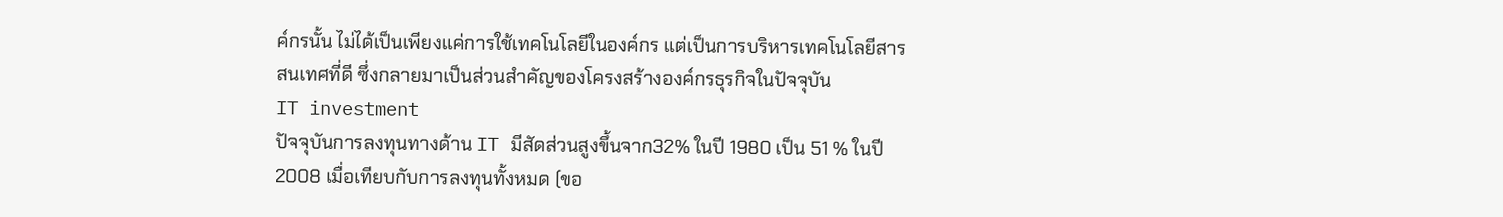ค์กรนั้น ไม่ได้เป็นเพียงแค่การใช้เทคโนโลยีในองค์กร แต่เป็นการบริหารเทคโนโลยีสารสนเทศที่ดี ซึ่งกลายมาเป็นส่วนสำคัญของโครงสร้างองค์กรธุรกิจในปัจจุบัน
IT investment
ปัจจุบันการลงทุนทางด้าน IT มีสัดส่วนสูงขึ้นจาก32% ในปี 1980 เป็น 51 % ในปี 2008 เมื่อเทียบกับการลงทุนทั้งหมด (ขอ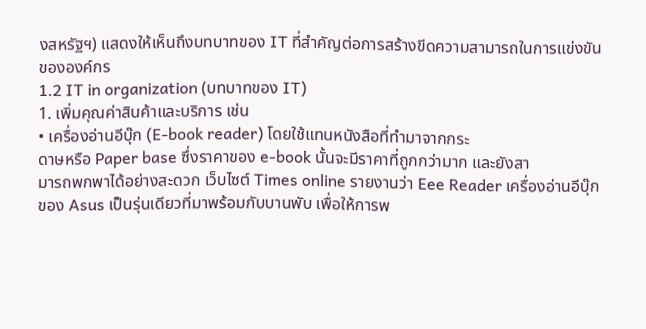งสหรัฐฯ) แสดงให้เห็นถึงบทบาทของ IT ที่สำคัญต่อการสร้างขีดความสามารถในการแข่งขันขององค์กร
1.2 IT in organization (บทบาทของ IT)
1. เพิ่มคุณค่าสินค้าและบริการ เช่น
• เครื่องอ่านอีบุ๊ก (E-book reader) โดยใช้แทนหนังสือที่ทำมาจากกระ
ดาษหรือ Paper base ซึ่งราคาของ e-book นั้นจะมีราคาที่ถูกกว่ามาก และยังสา
มารถพกพาได้อย่างสะดวก เว็บไซต์ Times online รายงานว่า Eee Reader เครื่องอ่านอีบุ๊กของ Asus เป็นรุ่นเดียวที่มาพร้อมกับบานพับ เพื่อให้การพ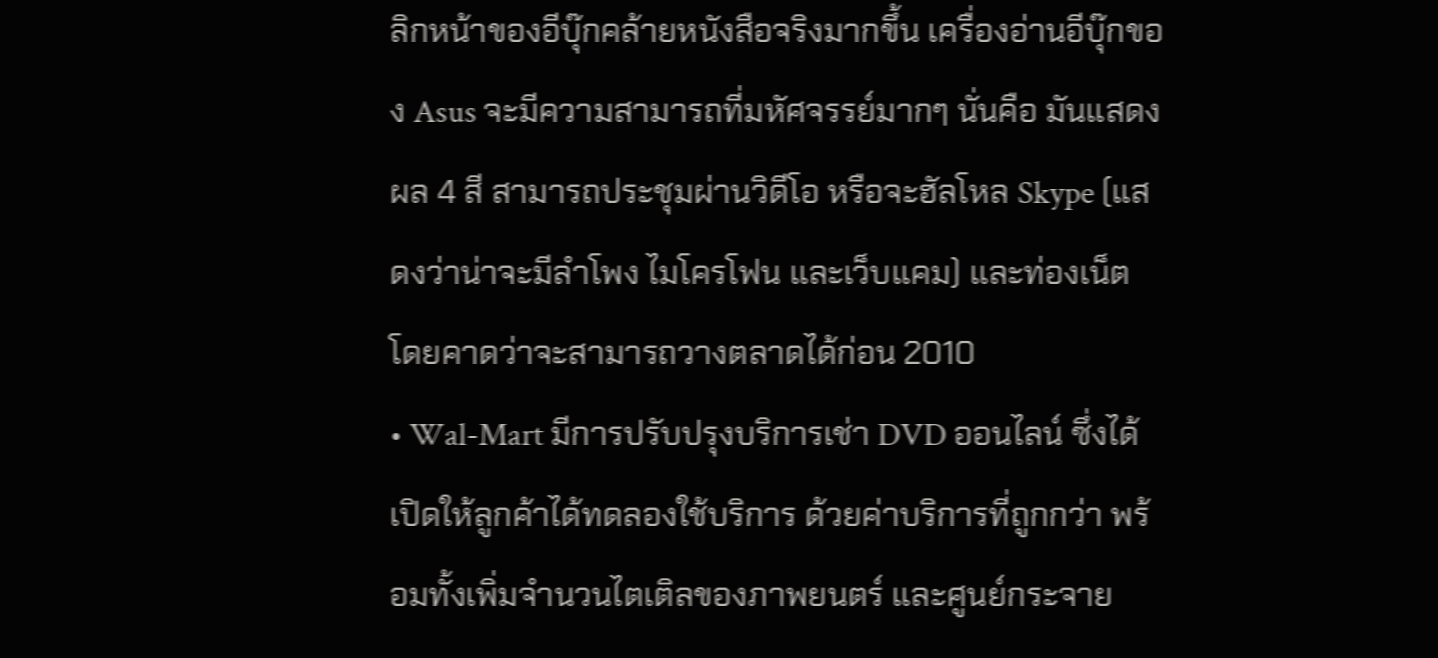ลิกหน้าของอีบุ๊กคล้ายหนังสือจริงมากขึ้น เครื่องอ่านอีบุ๊กของ Asus จะมีความสามารถที่มหัศจรรย์มากๆ นั่นคือ มันแสดงผล 4 สี สามารถประชุมผ่านวิดีโอ หรือจะฮัลโหล Skype (แสดงว่าน่าจะมีลำโพง ไมโครโฟน และเว็บแคม) และท่องเน็ต โดยคาดว่าจะสามารถวางตลาดได้ก่อน 2010
• Wal-Mart มีการปรับปรุงบริการเช่า DVD ออนไลน์ ซึ่งได้เปิดให้ลูกค้าได้ทดลองใช้บริการ ด้วยค่าบริการที่ถูกกว่า พร้อมทั้งเพิ่มจำนวนไตเติลของภาพยนตร์ และศูนย์กระจาย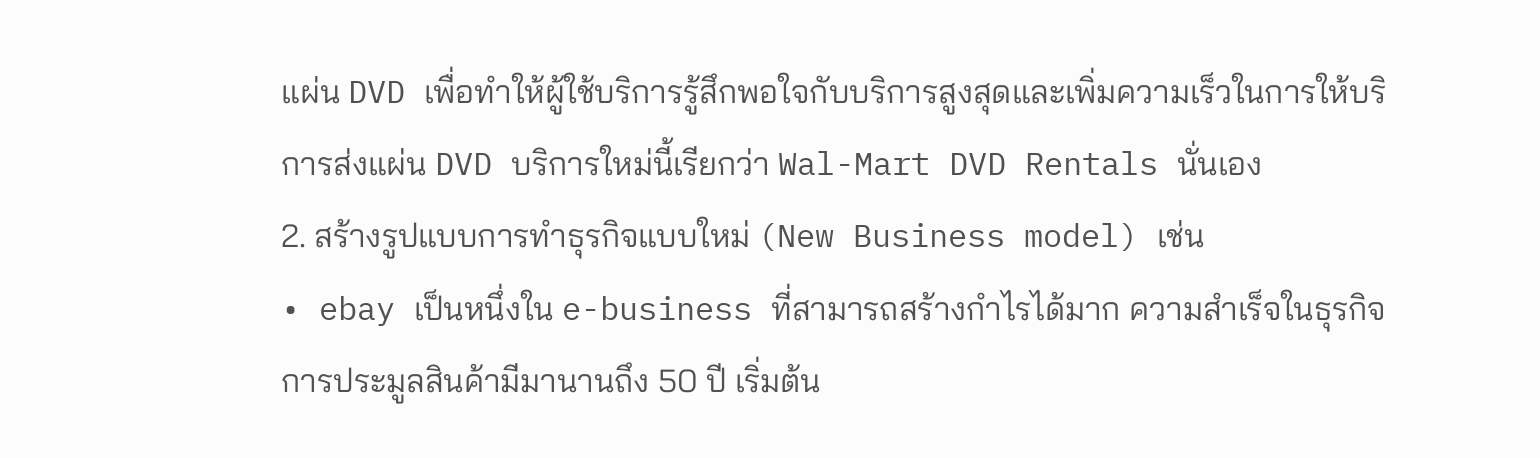แผ่น DVD เพื่อทำให้ผู้ใช้บริการรู้สึกพอใจกับบริการสูงสุดและเพิ่มความเร็วในการให้บริการส่งแผ่น DVD บริการใหม่นี้เรียกว่า Wal-Mart DVD Rentals นั่นเอง
2. สร้างรูปแบบการทำธุรกิจแบบใหม่ (New Business model) เช่น
• ebay เป็นหนึ่งใน e-business ที่สามารถสร้างกำไรได้มาก ความสำเร็จในธุรกิจการประมูลสินค้ามีมานานถึง 50 ปี เริ่มต้น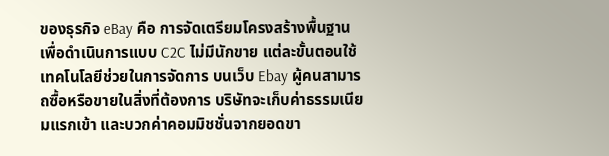ของธุรกิจ eBay คือ การจัดเตรียมโครงสร้างพื้นฐานเพื่อดำเนินการแบบ C2C ไม่มีนักขาย แต่ละขั้นตอนใช้เทคโนโลยีช่วยในการจัดการ บนเว็บ Ebay ผู้คนสามารถซื้อหรือขายในสิ่งที่ต้องการ บริษัทจะเก็บค่าธรรมเนียมแรกเข้า และบวกค่าคอมมิชชั่นจากยอดขา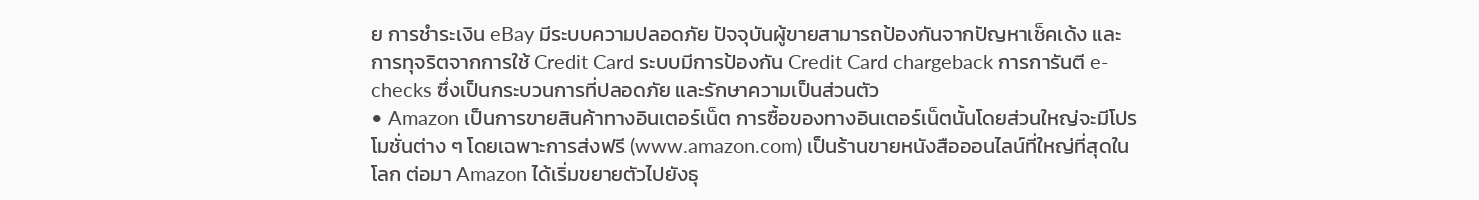ย การชำระเงิน eBay มีระบบความปลอดภัย ปัจจุบันผู้ขายสามารถป้องกันจากปัญหาเช็คเด้ง และการทุจริตจากการใช้ Credit Card ระบบมีการป้องกัน Credit Card chargeback การการันตี e-checks ซึ่งเป็นกระบวนการที่ปลอดภัย และรักษาความเป็นส่วนตัว
• Amazon เป็นการขายสินค้าทางอินเตอร์เน็ต การซื้อของทางอินเตอร์เน็ตนั้นโดยส่วนใหญ่จะมีโปรโมชั่นต่าง ๆ โดยเฉพาะการส่งฟรี (www.amazon.com) เป็นร้านขายหนังสือออนไลน์ที่ใหญ่ที่สุดในโลก ต่อมา Amazon ได้เริ่มขยายตัวไปยังธุ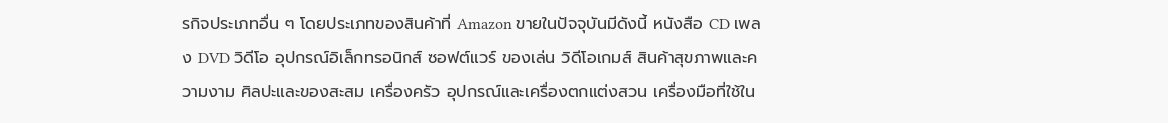รกิจประเภทอื่น ๆ โดยประเภทของสินค้าที่ Amazon ขายในปัจจุบันมีดังนี้ หนังสือ CD เพลง DVD วิดีโอ อุปกรณ์อิเล็กทรอนิกส์ ซอฟต์แวร์ ของเล่น วิดีโอเกมส์ สินค้าสุขภาพและความงาม ศิลปะและของสะสม เครื่องครัว อุปกรณ์และเครื่องตกแต่งสวน เครื่องมือที่ใช้ใน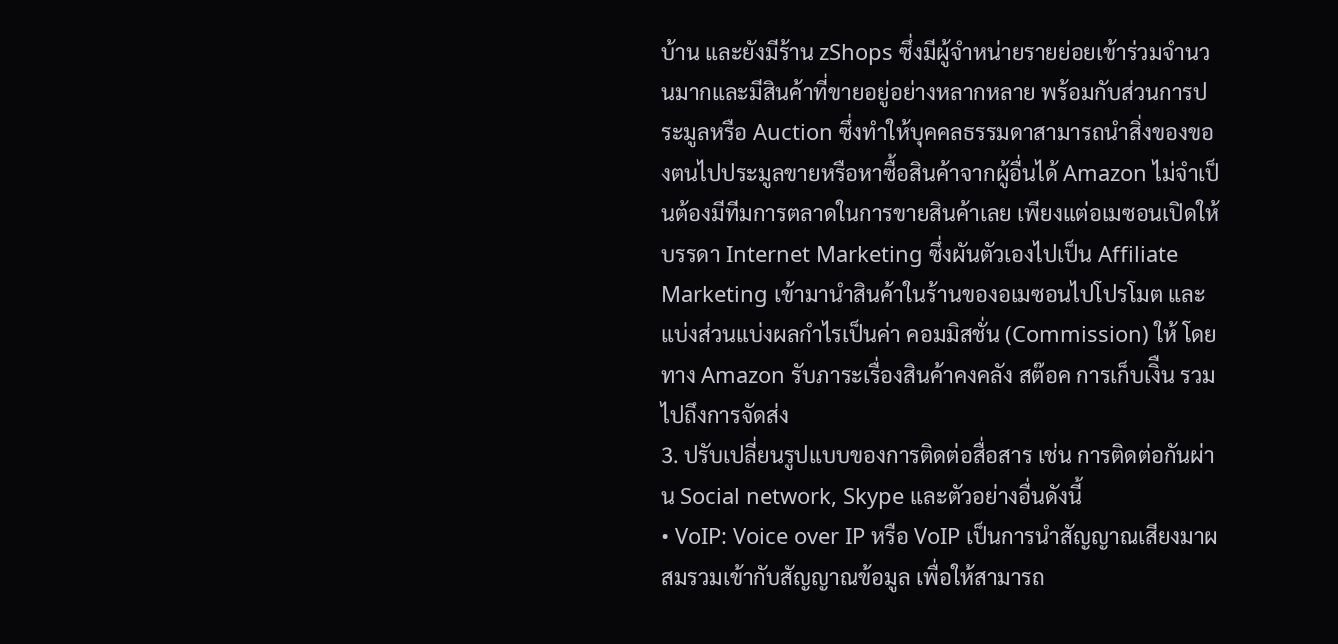บ้าน และยังมีร้าน zShops ซึ่งมีผู้จำหน่ายรายย่อยเข้าร่วมจำนวนมากและมีสินค้าที่ขายอยู่อย่างหลากหลาย พร้อมกับส่วนการประมูลหรือ Auction ซึ่งทำให้บุคคลธรรมดาสามารถนำสิ่งของของตนไปประมูลขายหรือหาซื้อสินค้าจากผู้อื่นได้ Amazon ไม่จำเป็นต้องมีทีมการตลาดในการขายสินค้าเลย เพียงแต่อเมซอนเปิดให้ บรรดา Internet Marketing ซึ่งผันตัวเองไปเป็น Affiliate Marketing เข้ามานำสินค้าในร้านของอเมซอนไปโปรโมต และแบ่งส่วนแบ่งผลกำไรเป็นค่า คอมมิสชั่น (Commission) ให้ โดยทาง Amazon รับภาระเรื่องสินค้าคงคลัง สต๊อค การเก็บเงิืน รวมไปถึงการจัดส่ง
3. ปรับเปลี่ยนรูปแบบของการติดต่อสื่อสาร เช่น การติดต่อกันผ่าน Social network, Skype และตัวอย่างอื่นดังนี้
• VoIP: Voice over IP หรือ VoIP เป็นการนำสัญญาณเสียงมาผสมรวมเข้ากับสัญญาณข้อมูล เพื่อให้สามารถ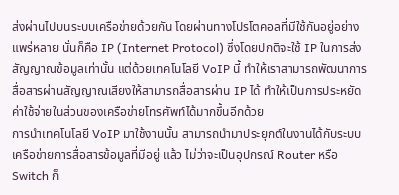ส่งผ่านไปบนระบบเครือข่ายด้วยกัน โดยผ่านทางโปรโตคอลที่มีใช้กันอยู่อย่างแพร่หลาย นั่นก็คือ IP (Internet Protocol) ซึ่งโดยปกติจะใช้ IP ในการส่งสัญญาณข้อมูลเท่านั้น แต่ด้วยเทคโนโลยี VoIP นี้ ทำให้เราสามารถพัฒนาการสื่อสารผ่านสัญญาณเสียงให้สามารถสื่อสารผ่าน IP ได้ ทำให้เป็นการประหยัดค่าใช้จ่ายในส่วนของเครือข่ายโทรศัพท์ได้มากขึ้นอีกด้วย
การนำเทคโนโลยี VoIP มาใช้งานนั้น สามารถนำมาประยุกต์ในงานได้กับระบบเครือข่ายการสื่อสารข้อมูลที่มีอยู่ แล้ว ไม่ว่าจะเป็นอุปกรณ์ Router หรือ Switch ก็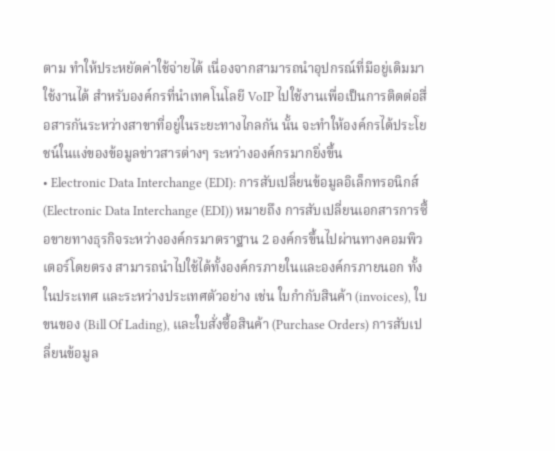ตาม ทำให้ประหยัดค่าใช้จ่ายได้ เนื่องจากสามารถนำอุปกรณ์ที่มีอยู่เดิมมาใช้งานได้ สำหรับองค์กรที่นำเทคโนโลยี VoIP ไปใช้งานเพื่อเป็นการติดต่อสื่อสารกันระหว่างสาขาที่อยู่ในระยะทางไกลกัน นั้น จะทำให้องค์กรได้ประโยชน์ในแง่ของข้อมูลข่าวสารต่างๆ ระหว่างองค์กรมากยิ่งขึ้น
• Electronic Data Interchange (EDI): การสับเปลี่ยนข้อมูลอิเล็กทรอนิกส์ (Electronic Data Interchange (EDI)) หมายถึง การสับเปลี่ยนเอกสารการซื้อขายทางธุรกิจระหว่างองค์กรมาตราฐาน 2 องค์กรขึ้นไปผ่านทางคอมพิวเตอร์โดยตรง สามารถนำไปใช้ได้ทั้งองค์กรภายในและองค์กรภายนอก ทั้งในประเทศ และระหว่างประเทศตัวอย่าง เช่น ใบกำกับสินค้า (invoices), ใบขนของ (Bill Of Lading), และใบสั่งซื้อสินค้า (Purchase Orders) การสับเปลี่ยนข้อมูล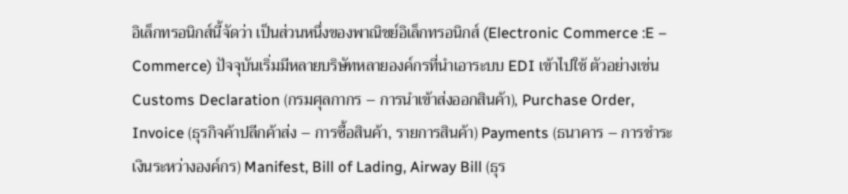อิเล็กทรอนิกส์นี้จัดว่า เป็นส่วนหนึ่งของพาณิชย์อิเล็กทรอนิกส์ (Electronic Commerce :E – Commerce) ปัจจุบันเริ่มมีหลายบริษัทหลายองค์กรที่นำเอาระบบ EDI เข้าไปใช้ ตัวอย่างเช่น Customs Declaration (กรมศุลกากร – การนำเข้าส่งออกสินค้า), Purchase Order, Invoice (ธุรกิจค้าปลีกค้าส่ง – การซื้อสินค้า, รายการสินค้า) Payments (ธนาคาร – การชำระเงินระหว่างองค์กร) Manifest, Bill of Lading, Airway Bill (ธุร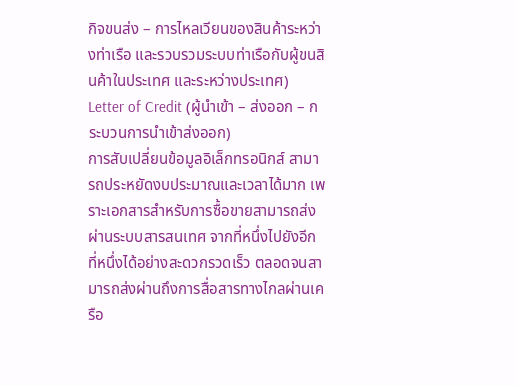กิจขนส่ง – การไหลเวียนของสินค้าระหว่างท่าเรือ และรวบรวมระบบท่าเรือกับผู้ขนสินค้าในประเทศ และระหว่างประเทศ) Letter of Credit (ผู้นำเข้า – ส่งออก – กระบวนการนำเข้าส่งออก)
การสับเปลี่ยนข้อมูลอิเล็กทรอนิกส์ สามารถประหยัดงบประมาณและเวลาได้มาก เพราะเอกสารสำหรับการซื้อขายสามารถส่งผ่านระบบสารสนเทศ จากที่หนึ่งไปยังอีกที่หนึ่งได้อย่างสะดวกรวดเร็ว ตลอดจนสามารถส่งผ่านถึงการสื่อสารทางไกลผ่านเครือ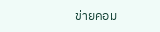ข่ายคอม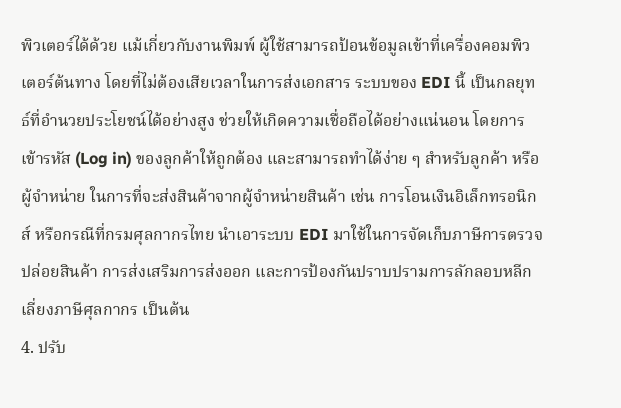พิวเตอร์ได้ด้วย แม้เกี่ยวกับงานพิมพ์ ผู้ใช้สามารถป้อนข้อมูลเข้าที่เครื่องคอมพิวเตอร์ต้นทาง โดยที่ไม่ต้องเสียเวลาในการส่งเอกสาร ระบบของ EDI นี้ เป็นกลยุทธ์ที่อำนวยประโยชน์ได้อย่างสูง ช่วยให้เกิดความเชื่อถือได้อย่างแน่นอน โดยการเข้ารหัส (Log in) ของลูกค้าให้ถูกต้อง และสามารถทำได้ง่าย ๆ สำหรับลูกค้า หรือผู้จำหน่าย ในการที่จะส่งสินค้าจากผู้จำหน่ายสินค้า เช่น การโอนเงินอิเล็กทรอนิกส์ หรือกรณีที่กรมศุลกากรไทย นำเอาระบบ EDI มาใช้ในการจัดเก็บภาษีการตรวจปล่อยสินค้า การส่งเสริมการส่งออก และการป้องกันปราบปรามการลักลอบหลีกเลี่ยงภาษีศุลกากร เป็นต้น
4. ปรับ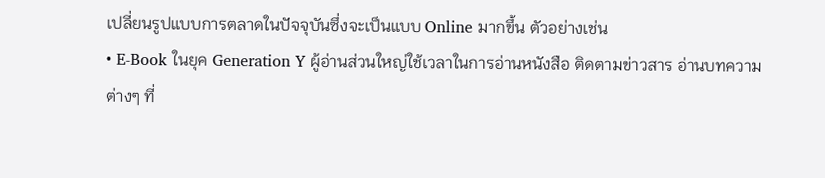เปลี่ยนรูปแบบการตลาดในปัจจุบันซึ่งจะเป็นแบบ Online มากขึ้น ตัวอย่างเช่น
• E-Book ในยุค Generation Y ผู้อ่านส่วนใหญ่ใช้เวลาในการอ่านหนังสือ ติดตามข่าวสาร อ่านบทความต่างๆ ที่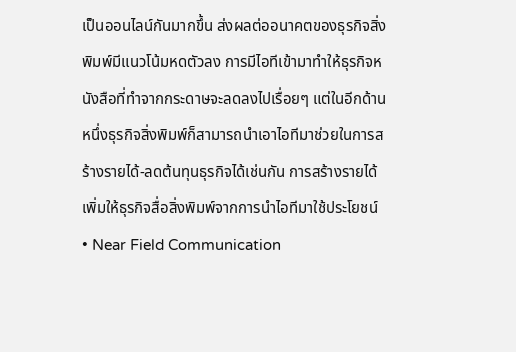เป็นออนไลน์กันมากขึ้น ส่งผลต่ออนาคตของธุรกิจสิ่งพิมพ์มีแนวโน้มหดตัวลง การมีไอทีเข้ามาทำให้ธุรกิจหนังสือที่ทำจากกระดาษจะลดลงไปเรื่อยๆ แต่ในอีกด้านหนึ่งธุรกิจสิ่งพิมพ์ก็สามารถนำเอาไอทีมาช่วยในการสร้างรายได้-ลดต้นทุนธุรกิจได้เช่นกัน การสร้างรายได้เพิ่มให้ธุรกิจสื่อสิ่งพิมพ์จากการนำไอทีมาใช้ประโยชน์
• Near Field Communication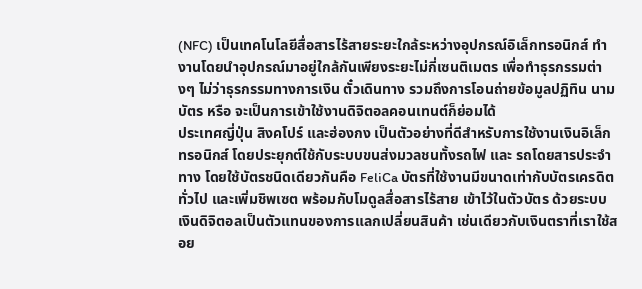(NFC) เป็นเทคโนโลยีสื่อสารไร้สายระยะใกล้ระหว่างอุปกรณ์อิเล็กทรอนิกส์ ทำงานโดยนำอุปกรณ์มาอยู่ใกล้กันเพียงระยะไม่กี่เซนติเมตร เพื่อทำธุรกรรมต่างๆ ไม่ว่าธุรกรรมทางการเงิน ตั๋วเดินทาง รวมถึงการโอนถ่ายข้อมูลปฏิทิน นามบัตร หรือ จะเป็นการเข้าใช้งานดิจิตอลคอนเทนต์ก็ย่อมได้
ประเทศญี่ปุ่น สิงคโปร์ และฮ่องกง เป็นตัวอย่างที่ดีสำหรับการใช้งานเงินอิเล็กทรอนิกส์ โดยประยุกต์ใช้กับระบบขนส่งมวลชนทั้งรถไฟ และ รถโดยสารประจำทาง โดยใช้บัตรชนิดเดียวกันคือ FeliCa บัตรที่ใช้งานมีขนาดเท่ากับบัตรเครดิตทั่วไป และเพิ่มชิพเซต พร้อมกับโมดูลสื่อสารไร้สาย เข้าไว้ในตัวบัตร ด้วยระบบเงินดิจิตอลเป็นตัวแทนของการแลกเปลี่ยนสินค้า เช่นเดียวกับเงินตราที่เราใช้สอย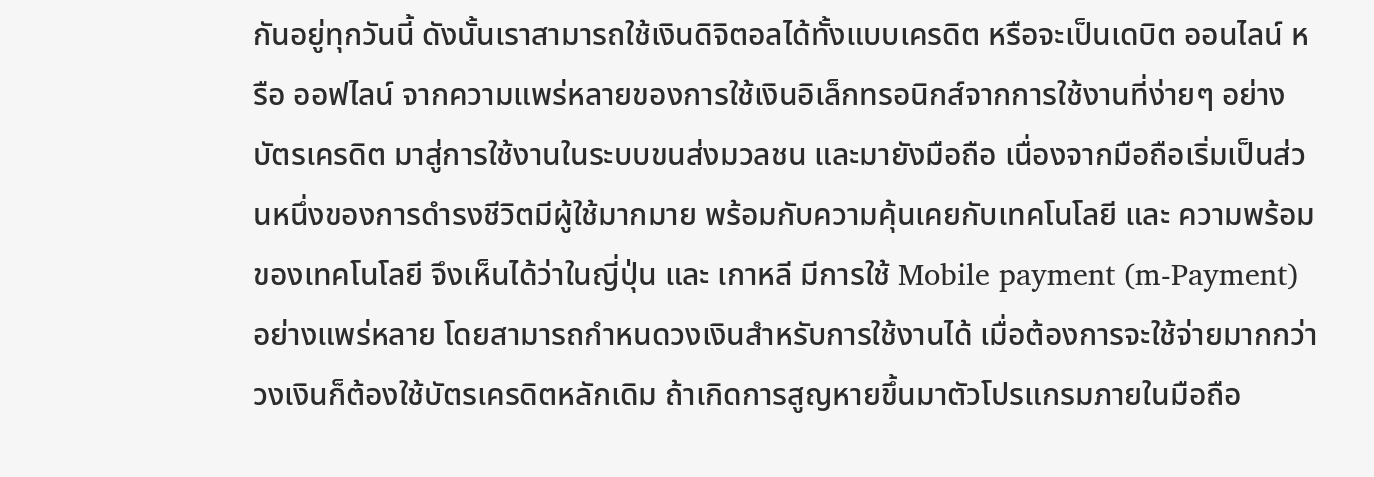กันอยู่ทุกวันนี้ ดังนั้นเราสามารถใช้เงินดิจิตอลได้ทั้งแบบเครดิต หรือจะเป็นเดบิต ออนไลน์ หรือ ออฟไลน์ จากความแพร่หลายของการใช้เงินอิเล็กทรอนิกส์จากการใช้งานที่ง่ายๆ อย่างบัตรเครดิต มาสู่การใช้งานในระบบขนส่งมวลชน และมายังมือถือ เนื่องจากมือถือเริ่มเป็นส่วนหนึ่งของการดำรงชีวิตมีผู้ใช้มากมาย พร้อมกับความคุ้นเคยกับเทคโนโลยี และ ความพร้อมของเทคโนโลยี จึงเห็นได้ว่าในญี่ปุ่น และ เกาหลี มีการใช้ Mobile payment (m-Payment) อย่างแพร่หลาย โดยสามารถกำหนดวงเงินสำหรับการใช้งานได้ เมื่อต้องการจะใช้จ่ายมากกว่าวงเงินก็ต้องใช้บัตรเครดิตหลักเดิม ถ้าเกิดการสูญหายขึ้นมาตัวโปรแกรมภายในมือถือ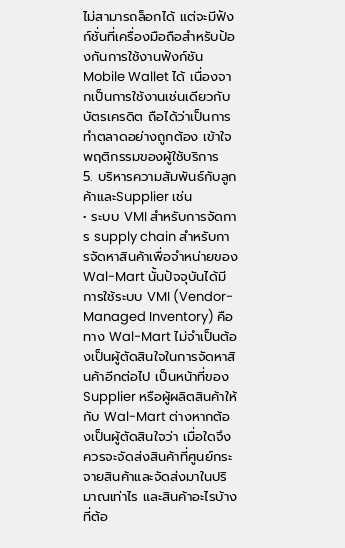ไม่สามารถล็อกได้ แต่จะมีฟังก์ชั่นที่เครื่องมือถือสำหรับป้องกันการใช้งานฟังก์ชัน Mobile Wallet ได้ เนื่องจากเป็นการใช้งานเช่นเดียวกับบัตรเครดิต ถือได้ว่าเป็นการทำตลาดอย่างถูกต้อง เข้าใจพฤติกรรมของผู้ใช้บริการ
5. บริหารความสัมพันธ์กับลูกค้าและSupplier เช่น
• ระบบ VMI สำหรับการจัดการ supply chain สำหรับการจัดหาสินค้าเพื่อจำหน่ายของ Wal-Mart นั้นปัจจุบันได้มีการใช้ระบบ VMI (Vendor-Managed Inventory) คือ ทาง Wal-Mart ไม่จำเป็นต้องเป็นผู้ตัดสินใจในการจัดหาสินค้าอีกต่อไป เป็นหน้าที่ของ Supplier หรือผู้ผลิตสินค้าให้กับ Wal-Mart ต่างหากต้องเป็นผู้ตัดสินใจว่า เมื่อใดจึงควรจะจัดส่งสินค้าที่ศูนย์กระจายสินค้าและจัดส่งมาในปริมาณเท่าไร และสินค้าอะไรบ้างที่ต้อ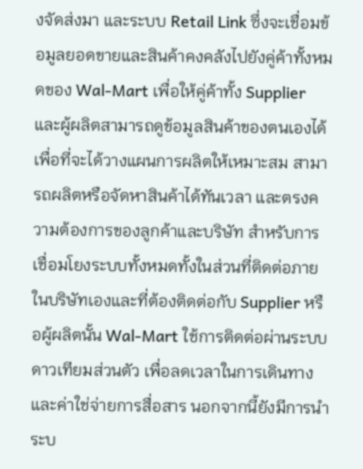งจัดส่งมา และระบบ Retail Link ซึ่งจะเชื่อมข้อมูลยอดขายและสินค้าคงคลังไปยังคู่ค้าทั้งหมดของ Wal-Mart เพื่อให้คู่ค้าทั้ง Supplier และผู้ผลิตสามารถดูข้อมูลสินค้าของตนเองได้ เพื่อที่จะได้วางแผนการผลิตให้เหมาะสม สามารถผลิตหรือจัดหาสินค้าได้ทันเวลา และตรงความต้องการของลูกค้าและบริษัท สำหรับการเชื่อมโยงระบบทั้งหมดทั้งในส่วนที่ติดต่อภายในบริษัทเองและที่ต้องติดต่อกับ Supplier หรือผู้ผลิตนั้น Wal-Mart ใช้การติดต่อผ่านระบบดาวเทียมส่วนตัว เพื่อลดเวลาในการเดินทาง และค่าใช่จ่ายการสื่อสาร นอกจากนี้ยังมีการนำระบ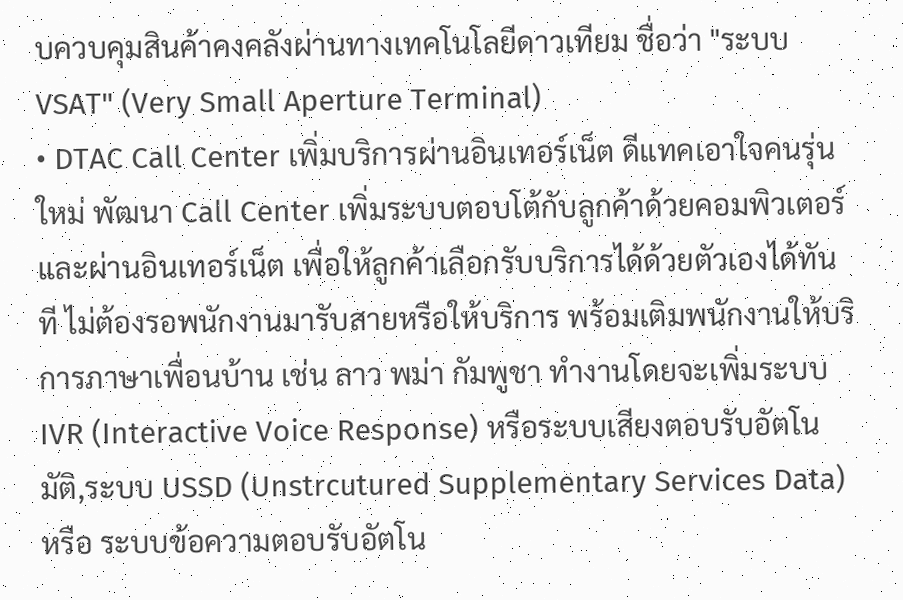บควบคุมสินค้าคงคลังผ่านทางเทคโนโลยีดาวเทียม ชื่อว่า "ระบบ VSAT" (Very Small Aperture Terminal)
• DTAC Call Center เพิ่มบริการผ่านอินเทอร์เน็ต ดีแทคเอาใจคนรุ่นใหม่ พัฒนา Call Center เพิ่มระบบตอบโต้กับลูกค้าด้วยคอมพิวเตอร์และผ่านอินเทอร์เน็ต เพื่อให้ลูกค้าเลือกรับบริการได้ด้วยตัวเองได้ทันที ไม่ต้องรอพนักงานมารับสายหรือให้บริการ พร้อมเติมพนักงานให้บริการภาษาเพื่อนบ้าน เช่น ลาว พม่า กัมพูชา ทำงานโดยจะเพิ่มระบบ IVR (Interactive Voice Response) หรือระบบเสียงตอบรับอัตโนมัติ,ระบบ USSD (Unstrcutured Supplementary Services Data) หรือ ระบบข้อความตอบรับอัตโน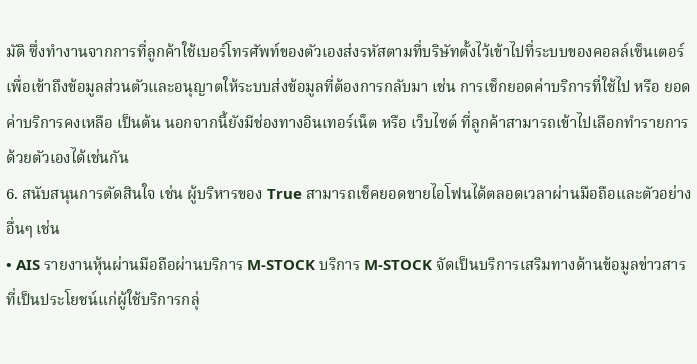มัติ ซึ่งทำงานจากการที่ลูกค้าใช้เบอร์โทรศัพท์ของตัวเองส่งรหัสตามที่บริษัทตั้งไว้เข้าไปที่ระบบของคอลล์เซ็นเตอร์เพื่อเข้าถึงข้อมูลส่วนตัวและอนุญาตให้ระบบส่งข้อมูลที่ต้องการกลับมา เช่น การเช็กยอดค่าบริการที่ใช้ไป หรือ ยอดค่าบริการคงเหลือ เป็นต้น นอกจากนี้ยังมีช่องทางอินเทอร์เน็ต หรือ เว็บไซต์ ที่ลูกค้าสามารถเข้าไปเลือกทำรายการด้วยตัวเองได้เช่นกัน
6. สนับสนุนการตัดสินใจ เช่น ผู้บริหารของ True สามารถเช็คยอดขายไอโฟนได้ตลอดเวลาผ่านมือถือและตัวอย่างอื่นๆ เช่น
• AIS รายงานหุ้นผ่านมือถือผ่านบริการ M-STOCK บริการ M-STOCK จัดเป็นบริการเสริมทางด้านข้อมูลข่าวสารที่เป็นประโยชน์แก่ผู้ใช้บริการกลุ่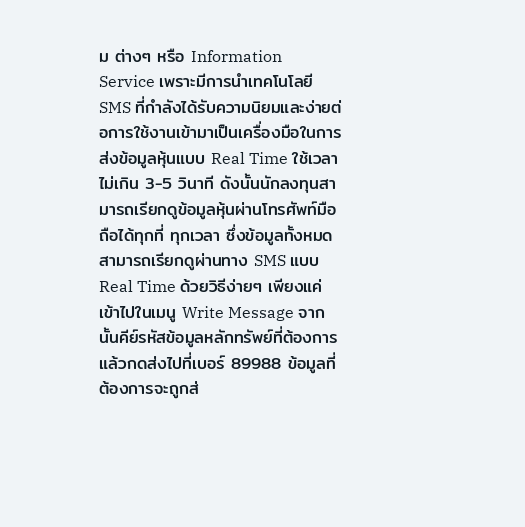ม ต่างๆ หรือ Information Service เพราะมีการนำเทคโนโลยี SMS ที่กำลังได้รับความนิยมและง่ายต่อการใช้งานเข้ามาเป็นเครื่องมือในการส่งข้อมูลหุ้นแบบ Real Time ใช้เวลา ไม่เกิน 3-5 วินาที ดังนั้นนักลงทุนสามารถเรียกดูข้อมูลหุ้นผ่านโทรศัพท์มือถือได้ทุกที่ ทุกเวลา ซึ่งข้อมูลทั้งหมดสามารถเรียกดูผ่านทาง SMS แบบ Real Time ด้วยวิธีง่ายๆ เพียงแค่เข้าไปในเมนู Write Message จากนั้นคีย์รหัสข้อมูลหลักทรัพย์ที่ต้องการ แล้วกดส่งไปที่เบอร์ 89988 ข้อมูลที่ต้องการจะถูกส่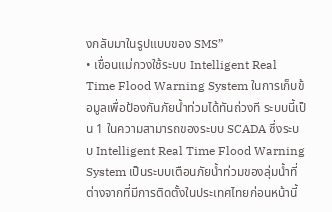งกลับมาในรูปแบบของ SMS”
• เขื่อนแม่กวงใช้ระบบ Intelligent Real Time Flood Warning System ในการเก็บข้อมูลเพื่อป้องกันภัยน้ำท่วมได้ทันถ่วงที ระบบนี้เป็น 1 ในความสามารถของระบบ SCADA ซึ่งระบบ Intelligent Real Time Flood Warning System เป็นระบบเตือนภัยน้ำท่วมของลุ่มน้ำที่ต่างจากที่มีการติดตั้งในประเทศไทยก่อนหน้านี้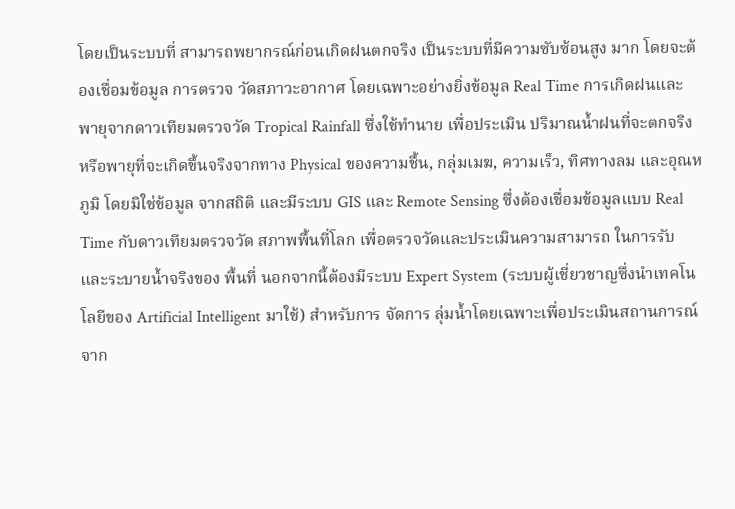โดยเป็นระบบที่ สามารถพยากรณ์ก่อนเกิดฝนตกจริง เป็นระบบที่มีความซับซ้อนสูง มาก โดยจะต้องเชื่อมข้อมูล การตรวจ วัดสภาวะอากาศ โดยเฉพาะอย่างยิ่งข้อมูล Real Time การเกิดฝนและพายุจากดาวเทียมตรวจวัด Tropical Rainfall ซึ่งใช้ทำนาย เพื่อประเมิน ปริมาณน้ำฝนที่จะตกจริงหรือพายุที่จะเกิดขึ้นจริงจากทาง Physical ของความชื้น, กลุ่มเมฆ, ความเร็ว, ทิศทางลม และอุณหภูมิ โดยมิใช่ข้อมูล จากสถิติ และมีระบบ GIS และ Remote Sensing ซึ่งต้องเชื่อมข้อมูลแบบ Real Time กับดาวเทียมตรวจวัด สภาพพื้นที่โลก เพื่อตรวจวัดและประเมินความสามารถ ในการรับ และระบายน้ำจริงของ พื้นที่ นอกจากนี้ต้องมีระบบ Expert System (ระบบผู้เชี่ยวชาญซึ่งนำเทคโนโลยีของ Artificial Intelligent มาใช้) สำหรับการ จัดการ ลุ่มน้ำโดยเฉพาะเพื่อประเมินสถานการณ์ จาก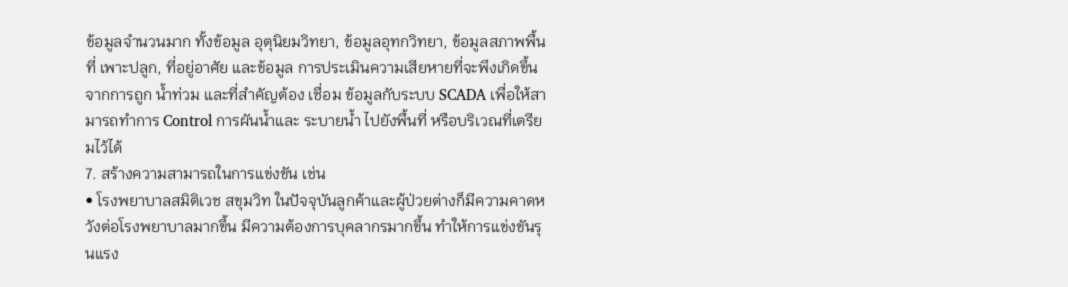ข้อมูลจำนวนมาก ทั้งข้อมูล อุตุนิยมวิทยา, ข้อมูลอุทกวิทยา, ข้อมูลสภาพพื้นที่ เพาะปลูก, ที่อยู่อาศัย และข้อมูล การประเมินความเสียหายที่จะพึงเกิดขึ้นจากการถูก น้ำท่วม และที่สำคัญต้อง เชื่อม ข้อมูลกับระบบ SCADA เพื่อให้สามารถทำการ Control การผันน้ำและ ระบายน้ำ ไปยังพื้นที่ หรือบริเวณที่เตรียมไว้ได้
7. สร้างความสามารถในการแข่งขัน เช่น
• โรงพยาบาลสมิติเวช สขุมวิท ในปัจจุบันลูกค้าและผู้ป่วยต่างก็มีความคาดหวังต่อโรงพยาบาลมากขึ้น มีความต้องการบุคลากรมากขึ้น ทำให้การแข่งขันรุนแรง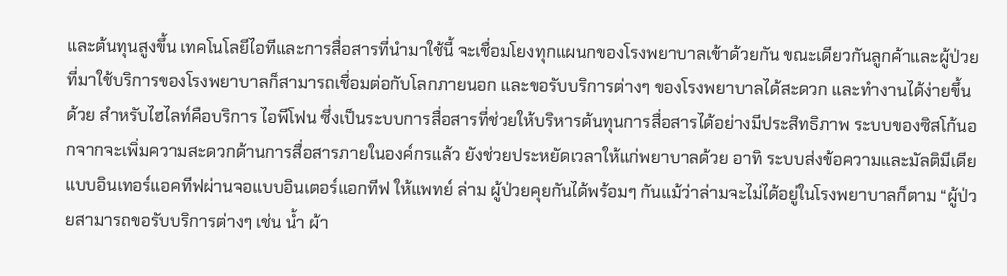และต้นทุนสูงขึ้น เทคโนโลยีไอทีและการสื่อสารที่นำมาใช้นี้ จะเชื่อมโยงทุกแผนกของโรงพยาบาลเข้าด้วยกัน ขณะเดียวกันลูกค้าและผู้ป่วยที่มาใช้บริการของโรงพยาบาลก็สามารถเชื่อมต่อกับโลกภายนอก และขอรับบริการต่างๆ ของโรงพยาบาลได้สะดวก และทำงานได้ง่ายขึ้นด้วย สำหรับไฮไลท์คือบริการ ไอพีโฟน ซึ่งเป็นระบบการสื่อสารที่ช่วยให้บริหารต้นทุนการสื่อสารได้อย่างมีประสิทธิภาพ ระบบของซิสโก้นอกจากจะเพิ่มความสะดวกด้านการสื่อสารภายในองค์กรแล้ว ยังช่วยประหยัดเวลาให้แก่พยาบาลด้วย อาทิ ระบบส่งข้อความและมัลติมีเดียแบบอินเทอร์แอคทีฟผ่านจอแบบอินเตอร์แอกทีฟ ให้แพทย์ ล่าม ผู้ป่วยคุยกันได้พร้อมๆ กันแม้ว่าล่ามจะไม่ได้อยู่ในโรงพยาบาลก็ตาม “ผู้ป่วยสามารถขอรับบริการต่างๆ เช่น น้ำ ผ้า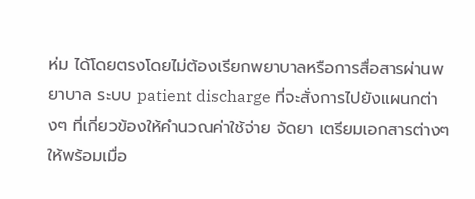ห่ม ได้โดยตรงโดยไม่ต้องเรียกพยาบาลหรือการสื่อสารผ่านพยาบาล ระบบ patient discharge ที่จะสั่งการไปยังแผนกต่างๆ ที่เกี่ยวข้องให้คำนวณค่าใช้จ่าย จัดยา เตรียมเอกสารต่างๆ ให้พร้อมเมื่อ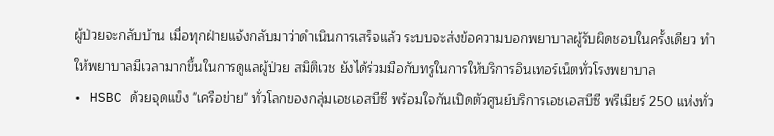ผู้ป่วยจะกลับบ้าน เมื่อทุกฝ่ายแจ้งกลับมาว่าดำเนินการเสร็จแล้ว ระบบจะส่งข้อความบอกพยาบาลผู้รับผิดชอบในครั้งเดียว ทำให้พยาบาลมีเวลามากขึ้นในการดูแลผู้ป่วย สมิติเวช ยังได้ร่วมมือกับทรูในการให้บริการอินเทอร์เน็ตทั่วโรงพยาบาล
• HSBC ด้วยจุดแข็ง "เครือข่าย" ทั่วโลกของกลุ่มเอชเอสบีซี พร้อมใจกันเปิดตัวศูนย์บริการเอชเอสบีซี พรีเมียร์ 250 แห่งทั่ว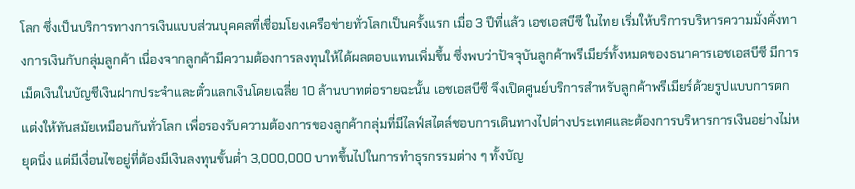โลก ซึ่งเป็นบริการทางการเงินแบบส่วนบุคคลที่เชื่อมโยงเครือข่ายทั่วโลกเป็นครั้งแรก เมื่อ 3 ปีที่แล้ว เอชเอสบีซี ในไทย เริ่มให้บริการบริหารความมั่งคั่งทางการเงินกับกลุ่มลูกค้า เนื่องจากลูกค้ามีความต้องการลงทุนให้ได้ผลตอบแทนเพิ่มขึ้น ซึ่งพบว่าปัจจุบันลูกค้าพรีเมียร์ทั้งหมดของธนาคารเอชเอสบีซี มีการเม็ดเงินในบัญชีเงินฝากประจำและตั๋วแลกเงินโดยเฉลี่ย 10 ล้านบาทต่อรายฉะนั้น เอชเอสบีซี จึงเปิดศูนย์บริการสำหรับลูกค้าพรีเมียร์ด้วยรูปแบบการตกแต่งให้ทันสมัยเหมือนกันทั่วโลก เพื่อรองรับความต้องการของลูกค้ากลุ่มที่มีไลฟ์สไตล์ชอบการเดินทางไปต่างประเทศและต้องการบริหารการเงินอย่างไม่หยุดนิ่ง แต่มีเงื่อนไขอยู่ที่ต้องมีเงินลงทุนขั้นต่ำ 3,000,000 บาทขึ้นไปในการทำธุรกรรมต่าง ๆ ทั้งบัญ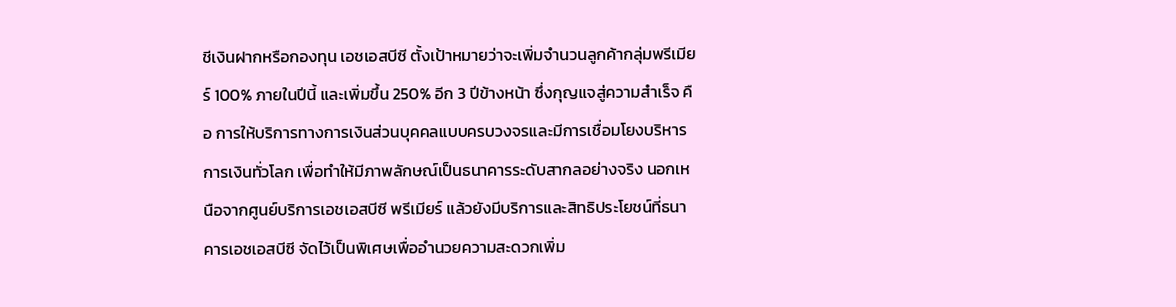ชีเงินฝากหรือกองทุน เอชเอสบีซี ตั้งเป้าหมายว่าจะเพิ่มจำนวนลูกค้ากลุ่มพรีเมียร์ 100% ภายในปีนี้ และเพิ่มขึ้น 250% อีก 3 ปีข้างหน้า ซึ่งกุญแจสู่ความสำเร็จ คือ การให้บริการทางการเงินส่วนบุคคลแบบครบวงจรและมีการเชื่อมโยงบริหารการเงินทั่วโลก เพื่อทำให้มีภาพลักษณ์เป็นธนาคารระดับสากลอย่างจริง นอกเหนือจากศูนย์บริการเอชเอสบีซี พรีเมียร์ แล้วยังมีบริการและสิทธิประโยชน์ที่ธนาคารเอชเอสบีซี จัดไว้เป็นพิเศษเพื่ออำนวยความสะดวกเพิ่ม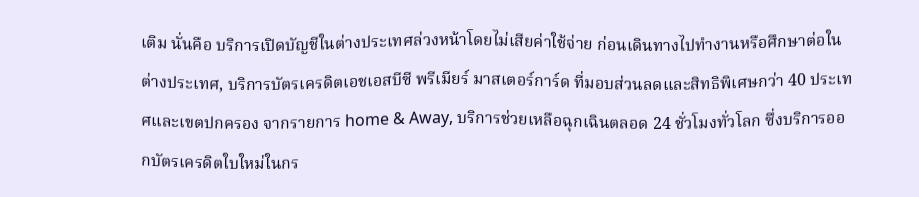เติม นั่นคือ บริการเปิดบัญชีในต่างประเทศล่วงหน้าโดยไม่เสียค่าใช้จ่าย ก่อนเดินทางไปทำงานหรือศึกษาต่อในต่างประเทศ, บริการบัตรเครดิตเอชเอสบีซี พรีเมียร์ มาสเตอร์การ์ด ที่มอบส่วนลดและสิทธิพิเศษกว่า 40 ประเทศและเขตปกครอง จากรายการ home & Away, บริการช่วยเหลือฉุกเฉินตลอด 24 ชั่วโมงทั่วโลก ซึ่งบริการออกบัตรเครดิตใบใหม่ในกร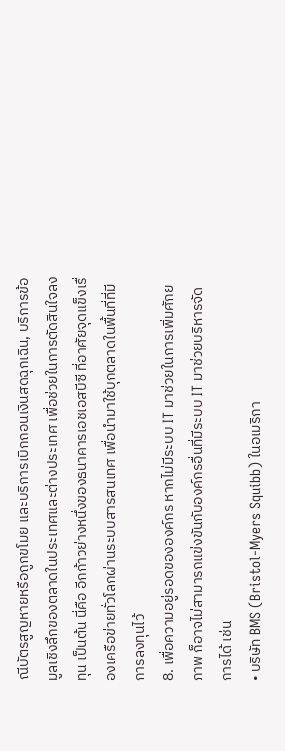ณีบัตรสูญหายหรือถูกขโมย และบริการเบิกถอนเงินสดฉุกเฉิน, บริการข้อมูลเชิงลึกของตลาดในประเทศและต่างประเทศ เพื่อช่วยในการตัดสินใจลงทุน เป็นต้น นี่คือ อีกก้าวย่างหนึ่งของธนาคารเอชเอสบีซี ที่อาศัยจุดแข็งเรื่องเครือข่ายทั่วโลกผ่านระบบสารสนเทศ เพื่อนำมาใช้บุกตลาดในพื้นที่ที่มีการลงทุนไว้
8. เพื่อความอยู่รอดขององค์กร หากไม่มีระบบ IT มาช่วยในการเพิ่มศักยภาพ ก็อาจไม่สามารถแข่งขันกับองค์กรอื่นที่มีระบบ IT มาช่วยบริหารจัดการได้ เช่น
• บริษัท BMS (Bristol-Myers Squibb) ในอเมริกา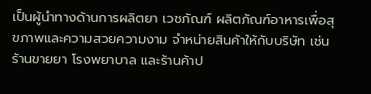เป็นผู้นำทางด้านการผลิตยา เวชภัณฑ์ ผลิตภัณฑ์อาหารเพื่อสุขภาพและความสวยความงาม จำหน่ายสินค้าให้กับบริษัท เช่น ร้านขายยา โรงพยาบาล และร้านค้าป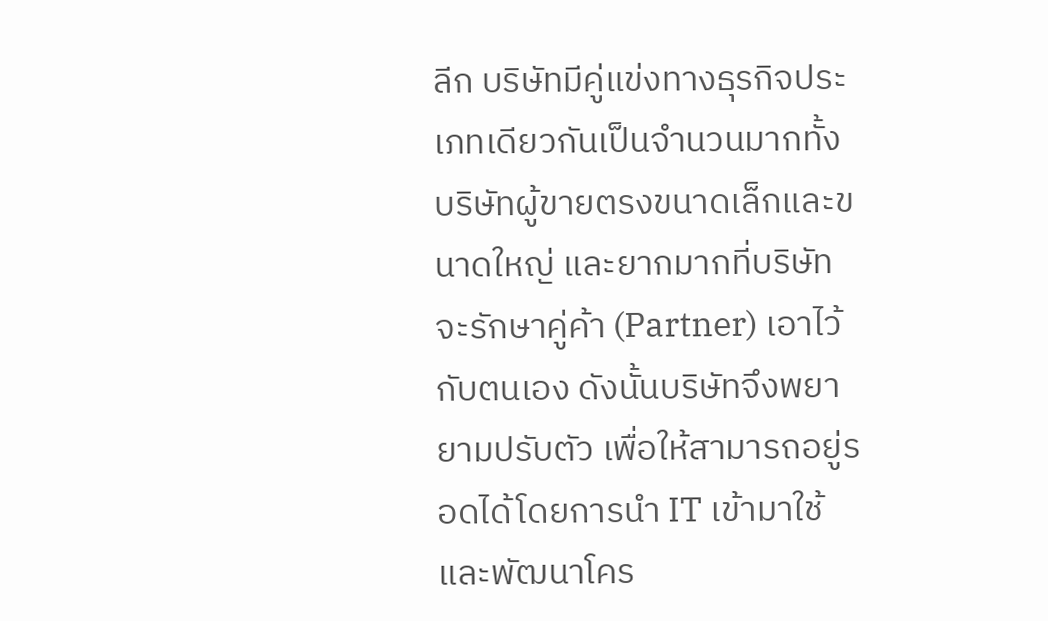ลีก บริษัทมีคู่แข่งทางธุรกิจประเภทเดียวกันเป็นจำนวนมากทั้งบริษัทผู้ขายตรงขนาดเล็กและขนาดใหญ่ และยากมากที่บริษัทจะรักษาคู่ค้า (Partner) เอาไว้กับตนเอง ดังนั้นบริษัทจึงพยายามปรับตัว เพื่อให้สามารถอยู่รอดได้โดยการนำ IT เข้ามาใช้และพัฒนาโคร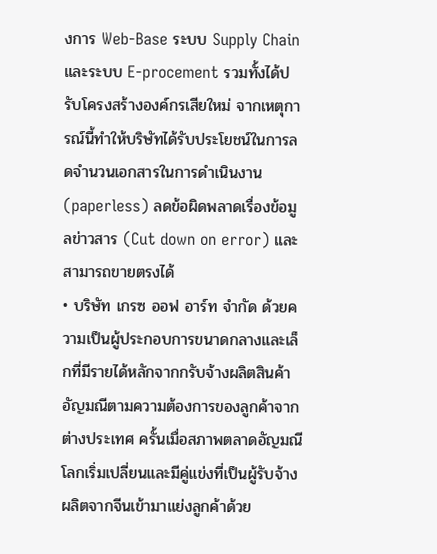งการ Web-Base ระบบ Supply Chain และระบบ E-procement รวมทั้งได้ปรับโครงสร้างองค์กรเสียใหม่ จากเหตุการณ์นี้ทำให้บริษัทได้รับประโยชน์ในการลดจำนวนเอกสารในการดำเนินงาน (paperless) ลดข้อผิดพลาดเรื่องข้อมูลข่าวสาร (Cut down on error) และสามารถขายตรงได้
• บริษัท เกรซ ออฟ อาร์ท จำกัด ด้วยความเป็นผู้ประกอบการขนาดกลางและเล็กที่มีรายได้หลักจากกรับจ้างผลิตสินค้าอัญมณีตามความต้องการของลูกค้าจากต่างประเทศ ครั้นเมื่อสภาพตลาดอัญมณีโลกเริ่มเปลี่ยนและมีคู่แข่งที่เป็นผู้รับจ้างผลิตจากจีนเข้ามาแย่งลูกค้าด้วย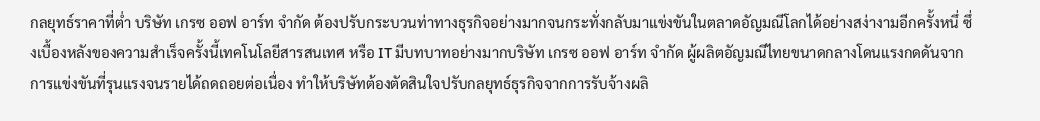กลยุทธ์ราคาที่ต่ำ บริษัท เกรซ ออฟ อาร์ท จำกัด ต้องปรับกระบวนท่าทางธุรกิจอย่างมากจนกระทั่งกลับมาแข่งขันในตลาดอัญมณีโลกได้อย่างสง่างามอีกครั้งหนึ่ ซึ่งเบื้องหลังของความสำเร็จครั้งนี้เทคโนโลยีสารสนเทศ หรือ IT มีบทบาทอย่างมากบริษัท เกรซ ออฟ อาร์ท จำกัด ผู้ผลิตอัญมณีไทยขนาดกลางโดนแรงกดดันจากการแข่งขันที่รุนแรงจนรายได้ถดถอยต่อเนื่อง ทำให้บริษัทต้องตัดสินใจปรับกลยุทธ์ธุรกิจจากการรับจ้างผลิ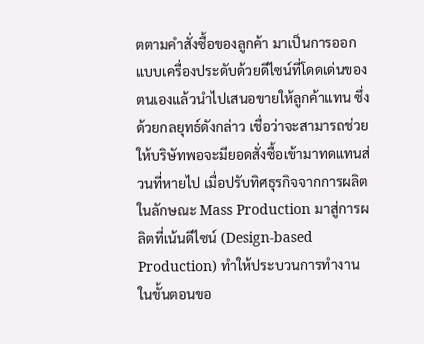ตตามคำสั่งซื้อของลูกค้า มาเป็นการออกแบบเครื่องประดับด้วยดีไซน์ที่โดดเด่นของตนเองแล้วนำไปเสนอขายให้ลูกค้าแทน ซึ่งด้วยกลยุทธ์ดังกล่าว เชื่อว่าจะสามารถช่วยให้บริษัทพอจะมียอดสั่งซื้อเข้ามาทดแทนส่วนที่หายไป เมื่อปรับทิศธุรกิจจากการผลิตในลักษณะ Mass Production มาสู่การผลิตที่เน้นดีไซน์ (Design-based Production) ทำให้ประบวนการทำงานในขั้นตอนขอ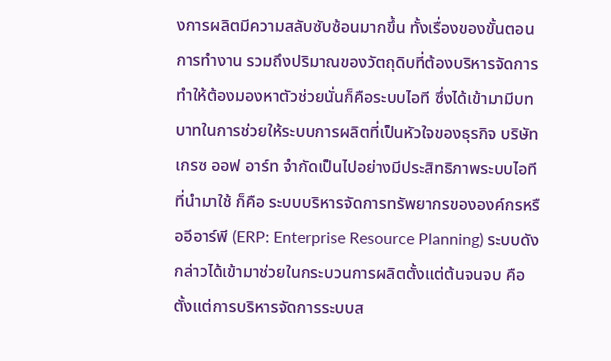งการผลิตมีความสลับซับซ้อนมากขึ้น ทั้งเรื่องของขั้นตอนการทำงาน รวมถึงปริมาณของวัตถุดิบที่ต้องบริหารจัดการ ทำให้ต้องมองหาตัวช่วยนั่นก็คือระบบไอที ซึ่งได้เข้ามามีบทบาทในการช่วยให้ระบบการผลิตที่เป็นหัวใจของธุรกิจ บริษัท เกรซ ออฟ อาร์ท จำกัดเป็นไปอย่างมีประสิทธิภาพระบบไอทีที่นำมาใช้ ก็คือ ระบบบริหารจัดการทรัพยากรขององค์กรหรืออีอาร์พี (ERP: Enterprise Resource Planning) ระบบดังกล่าวได้เข้ามาช่วยในกระบวนการผลิตตั้งแต่ต้นจนจบ คือ ตั้งแต่การบริหารจัดการระบบส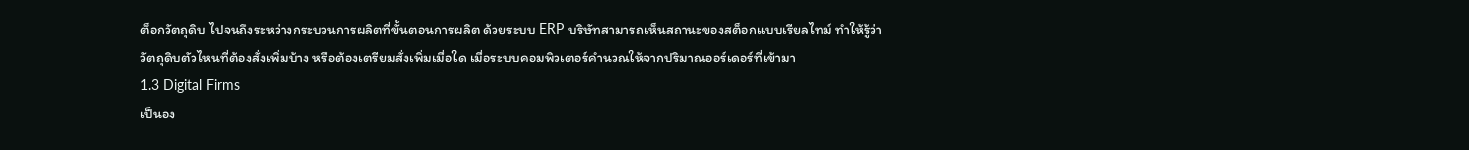ต็อกวัตถุดิบ ไปจนถึงระหว่างกระบวนการผลิตที่ขั้นตอนการผลิต ด้วยระบบ ERP บริษัทสามารถเห็นสถานะของสต็อกแบบเรียลไทม์ ทำให้รู้ว่าวัตถุดิบตัวไหนที่ต้องสั่งเพิ่มบ้าง หรือต้องเตรียมสั่งเพิ่มเมื่อใด เมื่อระบบคอมพิวเตอร์คำนวณให้จากปริมาณออร์เดอร์ที่เข้ามา
1.3 Digital Firms
เป็นอง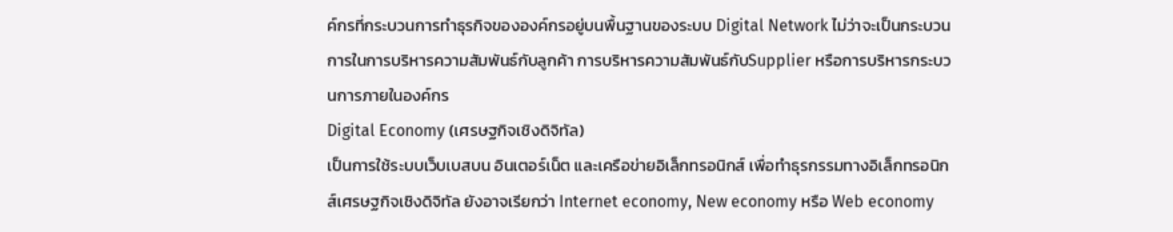ค์กรที่กระบวนการทำธุรกิจขององค์กรอยู่บนพื้นฐานของระบบ Digital Network ไม่ว่าจะเป็นกระบวนการในการบริหารความสัมพันธ์กับลูกค้า การบริหารความสัมพันธ์กับSupplier หรือการบริหารกระบวนการภายในองค์กร
Digital Economy (เศรษฐกิจเชิงดิจิทัล)
เป็นการใช้ระบบเว็บเบสบน อินเตอร์เน็ต และเครือข่ายอิเล็กทรอนิกส์ เพื่อทำธุรกรรมทางอิเล็กทรอนิกส์เศรษฐกิจเชิงดิจิทัล ยังอาจเรียกว่า Internet economy, New economy หรือ Web economy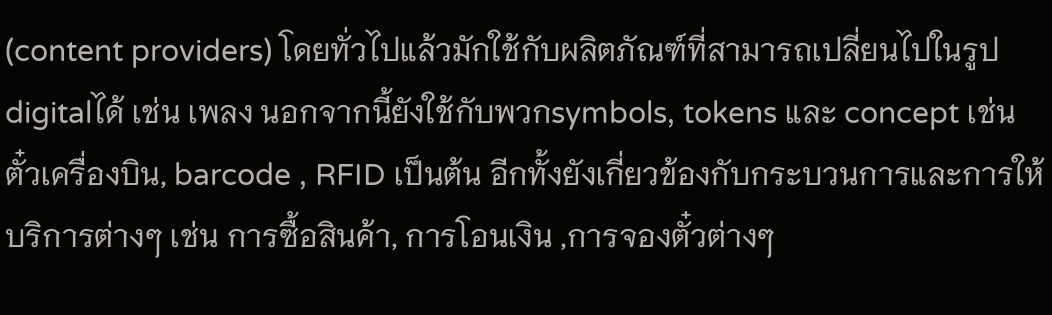(content providers) โดยทั่วไปแล้วมักใช้กับผลิตภัณฑ์ที่สามารถเปลี่ยนไปในรูปdigitalได้ เช่น เพลง นอกจากนี้ยังใช้กับพวกsymbols, tokens และ concept เช่น ตั๋วเครื่องบิน, barcode , RFID เป็นต้น อีกทั้งยังเกี่ยวข้องกับกระบวนการและการให้บริการต่างๆ เช่น การซื้อสินค้า, การโอนเงิน ,การจองตั๋วต่างๆ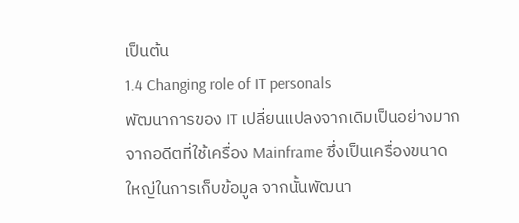เป็นต้น
1.4 Changing role of IT personals
พัฒนาการของ IT เปลี่ยนแปลงจากเดิมเป็นอย่างมาก จากอดีตที่ใช้เครื่อง Mainframe ซึ่งเป็นเครื่องขนาดใหญ่ในการเก็บข้อมูล จากนั้นพัฒนา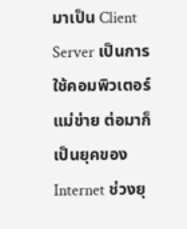มาเป็น Client Server เป็นการใช้คอมพิวเตอร์แม่ข่าย ต่อมาก็เป็นยุคของInternet ช่วงยุ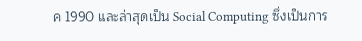ค 1990 และล่าสุดเป็น Social Computing ซึ่งเป็นการ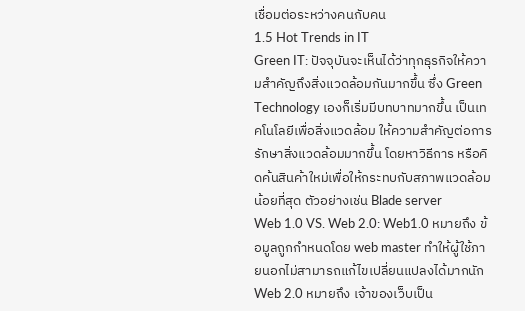เชื่อมต่อระหว่างคนกับคน
1.5 Hot Trends in IT
Green IT: ปัจจุบันจะเห็นได้ว่าทุกธุรกิจให้ความสำคัญถึงสิ่งแวดล้อมกันมากขึ้น ซึ่ง Green Technology เองก็เริ่มมีบทบาทมากขึ้น เป็นเทคโนโลยีเพื่อสิ่งแวดล้อม ให้ความสำคัญต่อการรักษาสิ่งแวดล้อมมากขึ้น โดยหาวิธีการ หรือคิดค้นสินค้าใหม่เพื่อให้กระทบกับสภาพแวดล้อมน้อยที่สุด ตัวอย่างเช่น Blade server
Web 1.0 VS. Web 2.0: Web1.0 หมายถึง ข้อมูลถูกกำหนดโดย web master ทำให้ผู้ใช้ภายนอกไม่สามารถแก้ไขเปลี่ยนแปลงได้มากนัก Web 2.0 หมายถึง เจ้าของเว็บเป็น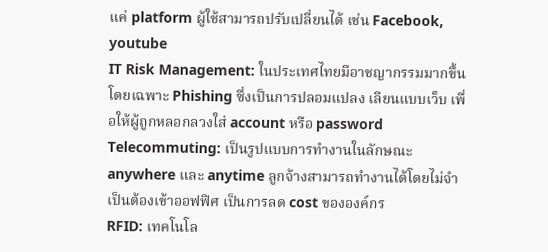แค่ platform ผู้ใช้สามารถปรับเปลี่ยนได้ เช่น Facebook, youtube
IT Risk Management: ในประเทศไทยมีอาชญากรรมมากขึ้นโดยเฉพาะ Phishing ซึ่งเป็นการปลอมแปลง เลียนแบบเว็บ เพื่อให้ผู้ถูกหลอกลวงใส่ account หรือ password
Telecommuting: เป็นรูปแบบการทำงานในลักษณะ anywhere และ anytime ลูกจ้างสามารถทำงานได้โดยไม่จำเป็นต้องเข้าออฟฟิศ เป็นการลด cost ขององค์กร
RFID: เทคโนโล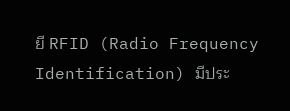ยี RFID (Radio Frequency Identification) มีประ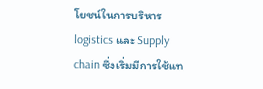โยชน์ในการบริหาร logistics และ Supply chain ซึ่งเริ่มมีการใช้แท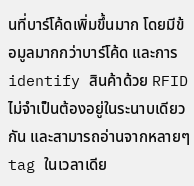นที่บาร์โค้ดเพิ่มขึ้นมาก โดยมีข้อมูลมากกว่าบาร์โค้ด และการ identify สินค้าด้วย RFID ไม่จำเป็นต้องอยู่ในระนาบเดียวกัน และสามารถอ่านจากหลายๆ tag ในเวลาเดีย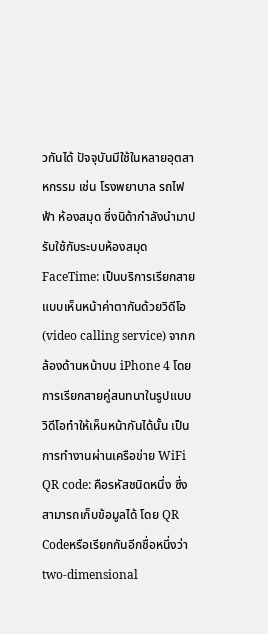วกันได้ ปัจจุบันมีใช้ในหลายอุตสาหกรรม เช่น โรงพยาบาล รถไฟฟ้า ห้องสมุด ซึ่งนิด้ากำลังนำมาปรับใช้กับระบบห้องสมุด
FaceTime: เป็นบริการเรียกสายแบบเห็นหน้าค่าตากันด้วยวิดีโอ (video calling service) จากกล้องด้านหน้าบน iPhone 4 โดยการเรียกสายคู่สนทนาในรูปแบบวิดีโอทำให้เห็นหน้ากันได้นั้น เป็นการทำงานผ่านเครือข่าย WiFi
QR code: คือรหัสชนิดหนึ่ง ซึ่งสามารถเก็บข้อมูลได้ โดย QR Codeหรือเรียกกันอีกชื่อหนึ่งว่า two-dimensional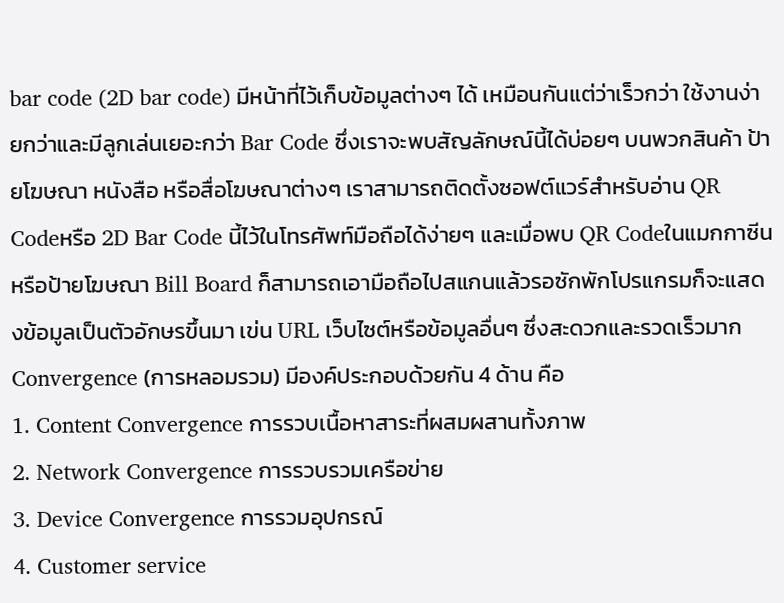bar code (2D bar code) มีหน้าที่ไว้เก็บข้อมูลต่างๆ ได้ เหมือนกันแต่ว่าเร็วกว่า ใช้งานง่ายกว่าและมีลูกเล่นเยอะกว่า Bar Code ซึ่งเราจะพบสัญลักษณ์นี้ได้บ่อยๆ บนพวกสินค้า ป้ายโฆษณา หนังสือ หรือสื่อโฆษณาต่างๆ เราสามารถติดตั้งซอฟต์แวร์สำหรับอ่าน QR Codeหรือ 2D Bar Code นี้ไว้ในโทรศัพท์มือถือได้ง่ายๆ และเมื่อพบ QR Codeในแมกกาซีน หรือป้ายโฆษณา Bill Board ก็สามารถเอามือถือไปสแกนแล้วรอซักพักโปรแกรมก็จะแสดงข้อมูลเป็นตัวอักษรขึ้นมา เข่น URL เว็บไซต์หรือข้อมูลอื่นๆ ซึ่งสะดวกและรวดเร็วมาก
Convergence (การหลอมรวม) มีองค์ประกอบด้วยกัน 4 ด้าน คือ
1. Content Convergence การรวบเนื้อหาสาระที่ผสมผสานทั้งภาพ
2. Network Convergence การรวบรวมเครือข่าย
3. Device Convergence การรวมอุปกรณ์
4. Customer service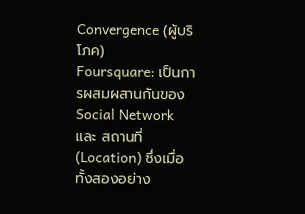Convergence (ผู้บริโภค)
Foursquare: เป็นการผสมผสานกันของ Social Network และ สถานที่ (Location) ซึ่งเมื่อทั้งสองอย่าง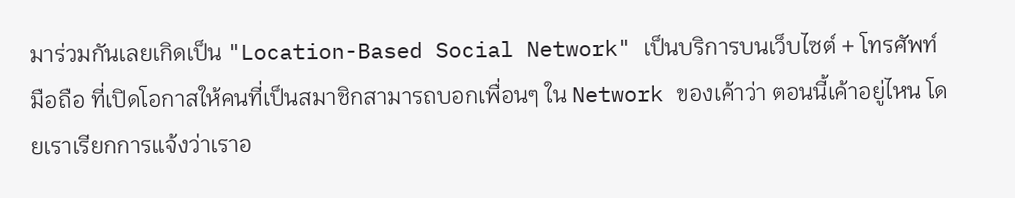มาร่วมกันเลยเกิดเป็น "Location-Based Social Network" เป็นบริการบนเว็บไซต์ + โทรศัพท์มือถือ ที่เปิดโอกาสให้คนที่เป็นสมาชิกสามารถบอกเพื่อนๆ ใน Network ของเค้าว่า ตอนนี้เค้าอยู่ไหน โดยเราเรียกการแจ้งว่าเราอ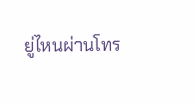ยู่ไหนผ่านโทร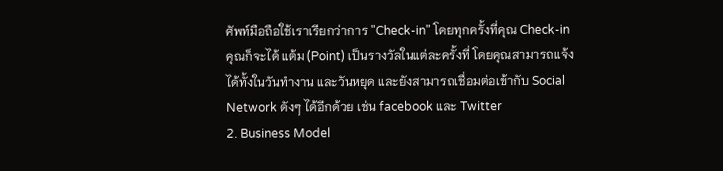ศัพท์มือถือใช้เราเรียกว่าการ "Check-in" โดยทุกครั้งที่คุณ Check-in คุณก็จะได้ แต้ม (Point) เป็นรางวัลในแต่ละครั้งที่ โดยคุณสามารถแจ้งได้ทั้งในวันทำงาน และวันหยุด และยังสามารถเชื่อมต่อเข้ากับ Social Network ดังๆ ได้อีกด้วย เช่น facebook และ Twitter
2. Business Model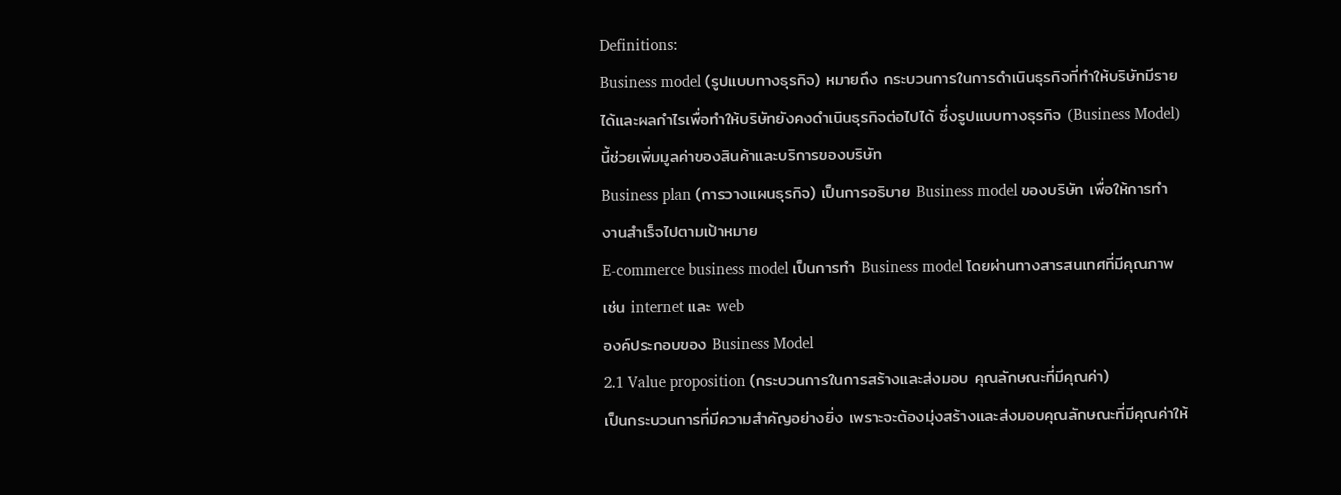Definitions:
Business model (รูปแบบทางธุรกิจ) หมายถึง กระบวนการในการดำเนินธุรกิจที่ทำให้บริษัทมีรายได้และผลกำไรเพื่อทำให้บริษัทยังคงดำเนินธุรกิจต่อไปได้ ซึ่งรูปแบบทางธุรกิจ (Business Model)นี้ช่วยเพิ่มมูลค่าของสินค้าและบริการของบริษัท
Business plan (การวางแผนธุรกิจ) เป็นการอธิบาย Business model ของบริษัท เพื่อให้การทำงานสำเร็จไปตามเป้าหมาย
E-commerce business model เป็นการทำ Business model โดยผ่านทางสารสนเทศที่มีคุณภาพ เช่น internet และ web
องค์ประกอบของ Business Model
2.1 Value proposition (กระบวนการในการสร้างและส่งมอบ คุณลักษณะที่มีคุณค่า)
เป็นกระบวนการที่มีความสำคัญอย่างยิ่ง เพราะจะต้องมุ่งสร้างและส่งมอบคุณลักษณะที่มีคุณค่าให้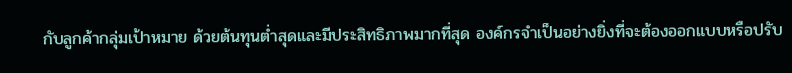กับลูกค้ากลุ่มเป้าหมาย ด้วยต้นทุนต่ำสุดและมีประสิทธิภาพมากที่สุด องค์กรจำเป็นอย่างยิ่งที่จะต้องออกแบบหรือปรับ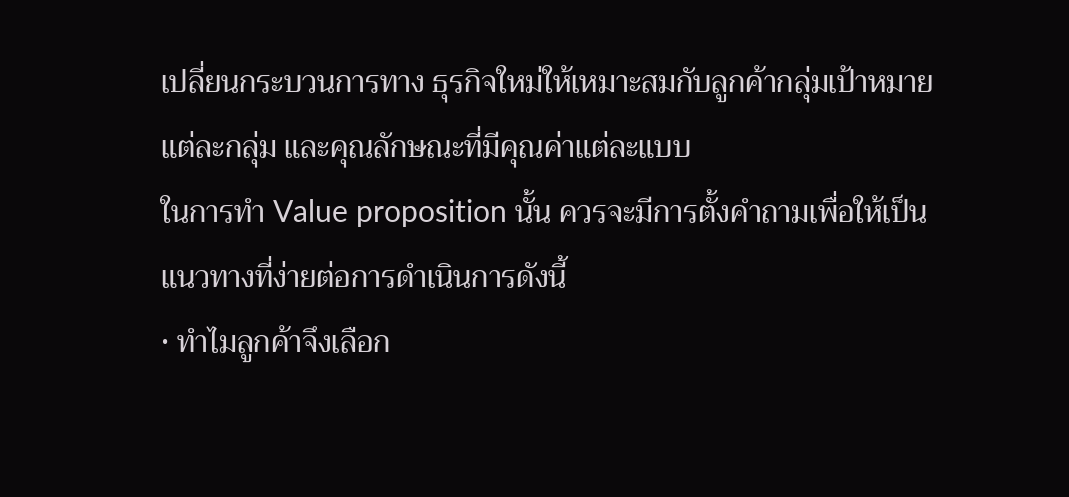เปลี่ยนกระบวนการทาง ธุรกิจใหม่ให้เหมาะสมกับลูกค้ากลุ่มเป้าหมายแต่ละกลุ่ม และคุณลักษณะที่มีคุณค่าแต่ละแบบ
ในการทำ Value proposition นั้น ควรจะมีการตั้งคำถามเพื่อให้เป็นแนวทางที่ง่ายต่อการดำเนินการดังนี้
• ทำไมลูกค้าจึงเลือก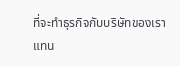ที่จะทำธุรกิจกับบริษัทของเราแทน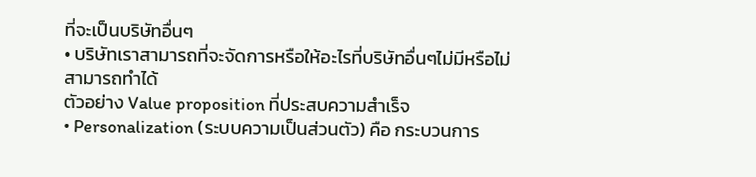ที่จะเป็นบริษัทอื่นๆ
• บริษัทเราสามารถที่จะจัดการหรือให้อะไรที่บริษัทอื่นๆไม่มีหรือไม่สามารถทำได้
ตัวอย่าง Value proposition ที่ประสบความสำเร็จ
• Personalization (ระบบความเป็นส่วนตัว) คือ กระบวนการ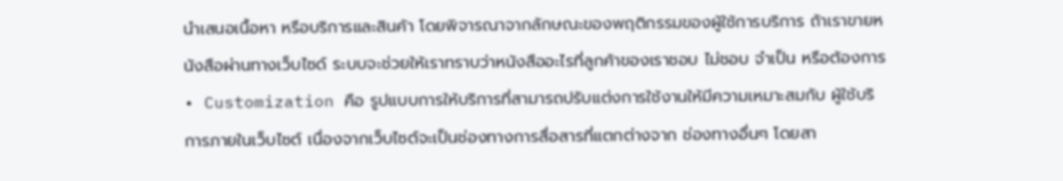นำเสนอเนื้อหา หรือบริการและสินค้า โดยพิจารณาจากลักษณะของพฤติกรรมของผู้ใช้การบริการ ถ้าเราขายหนังสือผ่านทางเว็บไซด์ ระบบจะช่วยให้เราทราบว่าหนังสืออะไรที่ลูกค้าของเราชอบ ไม่ชอบ จำเป็น หรือต้องการ
• Customization คือ รูปแบบการให้บริการที่สามารถปรับแต่งการใช้งานให้มีความเหมาะสมกับ ผู้ใช้บริการภายในเว็บไซต์ เนื่องจากเว็บไซต์จะเป็นช่องทางการสื่อสารที่แตกต่างจาก ช่องทางอื่นๆ โดยสา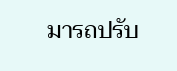มารถปรับ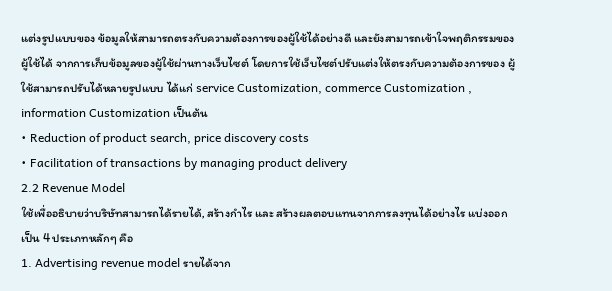แต่งรูปแบบของ ข้อมูลให้สามารถตรงกับความต้องการของผู้ใช้ได้อย่างดี และยังสามารถเข้าใจพฤติกรรมของผู้ใช้ได้ จากการเก็บข้อมูลของผู้ใช้ผ่านทางเว็บไซต์ โดยการใช้เว็บไซต์ปรับแต่งให้ตรงกับความต้องการของ ผู้ใช้สามารถปรับได้หลายรูปแบบ ได้แก่ service Customization, commerce Customization , information Customization เป็นต้น
• Reduction of product search, price discovery costs
• Facilitation of transactions by managing product delivery
2.2 Revenue Model
ใช้เพื่ออธิบายว่าบริษัทสามารถได้รายได้, สร้างกำไร และ สร้างผลตอบแทนจากการลงทุนได้อย่างไร แบ่งออกเป็น 4 ประเภทหลักๆ คือ
1. Advertising revenue model รายได้จาก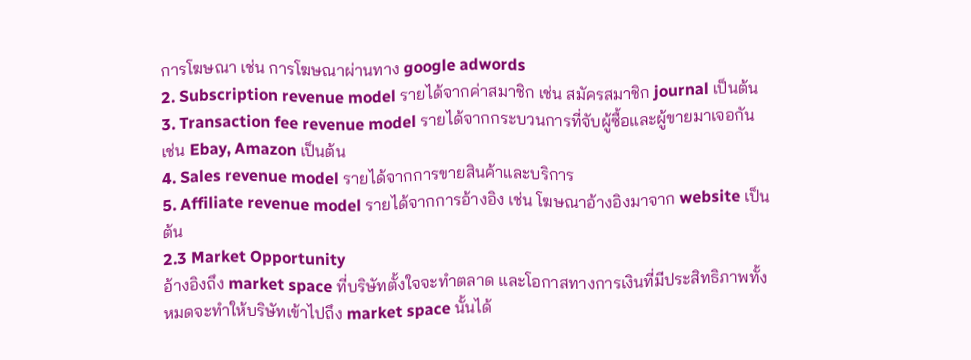การโฆษณา เช่น การโฆษณาผ่านทาง google adwords
2. Subscription revenue model รายได้จากค่าสมาชิก เช่น สมัครสมาชิก journal เป็นต้น
3. Transaction fee revenue model รายได้จากกระบวนการที่จับผู้ซื้อและผู้ขายมาเจอกัน เช่น Ebay, Amazon เป็นต้น
4. Sales revenue model รายได้จากการขายสินค้าและบริการ
5. Affiliate revenue model รายได้จากการอ้างอิง เช่น โฆษณาอ้างอิงมาจาก website เป็นต้น
2.3 Market Opportunity
อ้างอิงถึง market space ที่บริษัทตั้งใจจะทำตลาด และโอกาสทางการเงินที่มีประสิทธิภาพทั้งหมดจะทำให้บริษัทเข้าไปถึง market space นั้นได้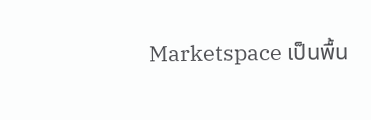Marketspace เป็นพื้น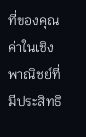ที่ของคุณค่าในเชิงพาณิชย์ที่มีประสิทธิ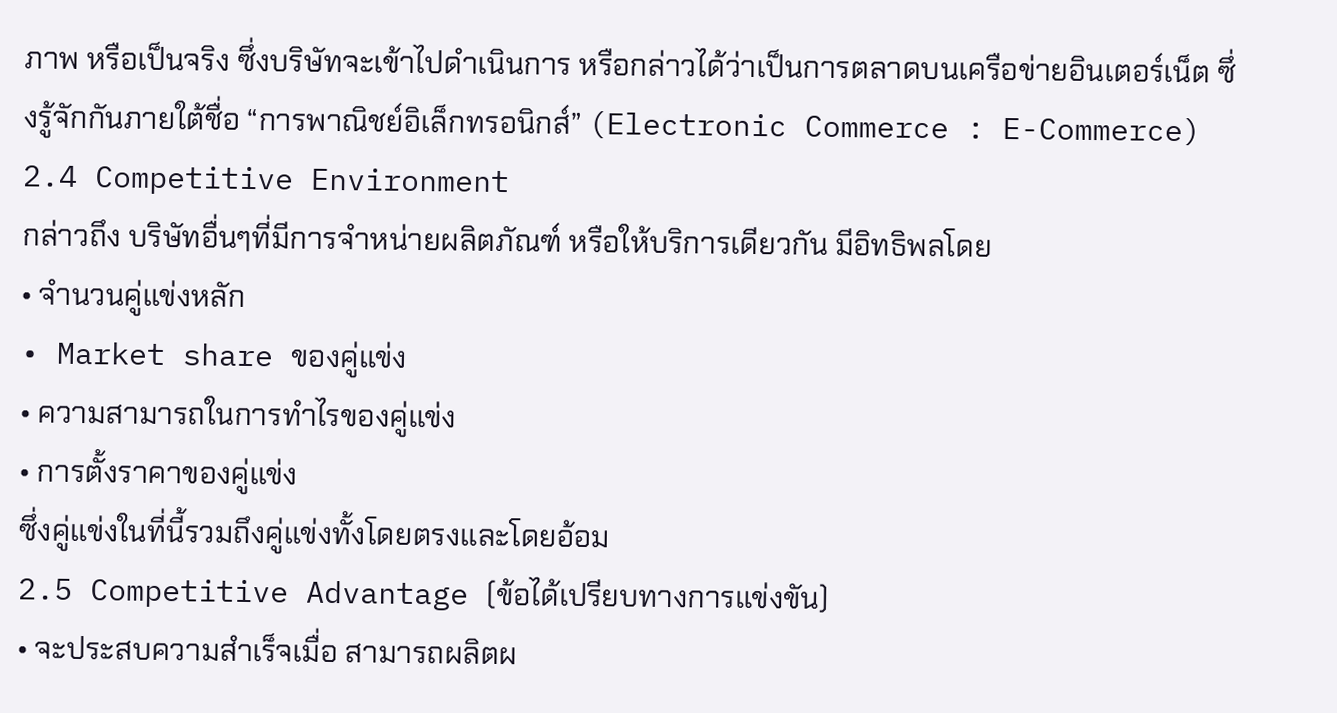ภาพ หรือเป็นจริง ซึ่งบริษัทจะเข้าไปดำเนินการ หรือกล่าวได้ว่าเป็นการตลาดบนเครือข่ายอินเตอร์เน็ต ซึ่งรู้จักกันภายใต้ชื่อ “การพาณิชย์อิเล็กทรอนิกส์” (Electronic Commerce : E-Commerce)
2.4 Competitive Environment
กล่าวถึง บริษัทอื่นๆที่มีการจำหน่ายผลิตภัณฑ์ หรือให้บริการเดียวกัน มีอิทธิพลโดย
• จำนวนคู่แข่งหลัก
• Market share ของคู่แข่ง
• ความสามารถในการทำไรของคู่แข่ง
• การตั้งราคาของคู่แข่ง
ซึ่งคู่แข่งในที่นี้รวมถึงคู่แข่งทั้งโดยตรงและโดยอ้อม
2.5 Competitive Advantage (ข้อได้เปรียบทางการแข่งขัน)
• จะประสบความสำเร็จเมื่อ สามารถผลิตผ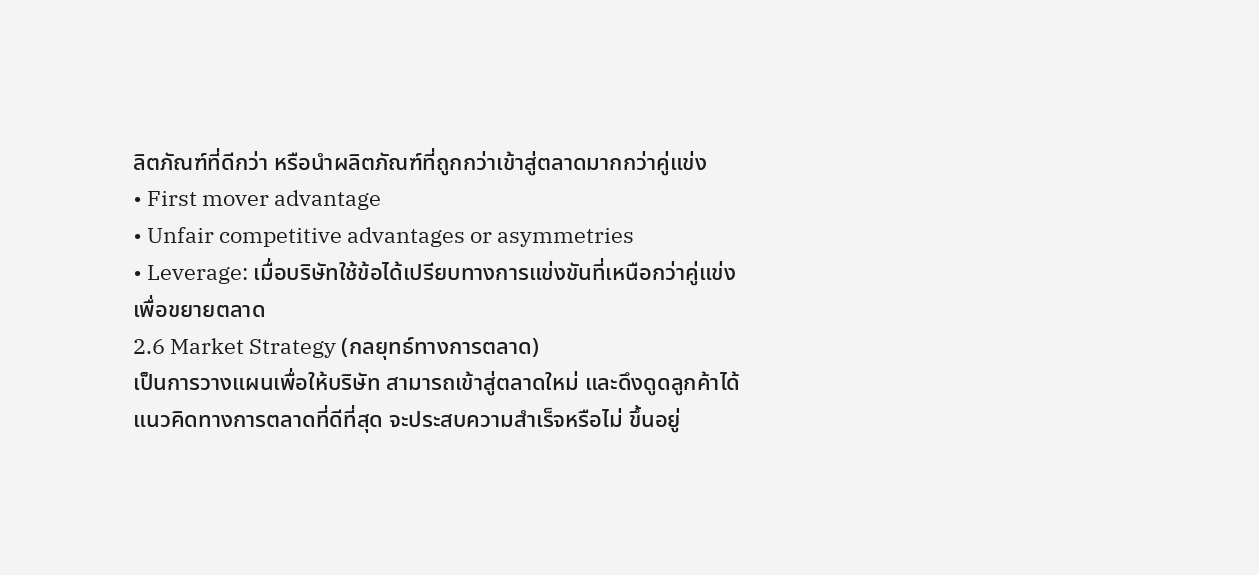ลิตภัณฑ์ที่ดีกว่า หรือนำผลิตภัณฑ์ที่ถูกกว่าเข้าสู่ตลาดมากกว่าคู่แข่ง
• First mover advantage
• Unfair competitive advantages or asymmetries
• Leverage: เมื่อบริษัทใช้ข้อได้เปรียบทางการแข่งขันที่เหนือกว่าคู่แข่ง เพื่อขยายตลาด
2.6 Market Strategy (กลยุทธ์ทางการตลาด)
เป็นการวางแผนเพื่อให้บริษัท สามารถเข้าสู่ตลาดใหม่ และดึงดูดลูกค้าได้ แนวคิดทางการตลาดที่ดีที่สุด จะประสบความสำเร็จหรือไม่ ขึ้นอยู่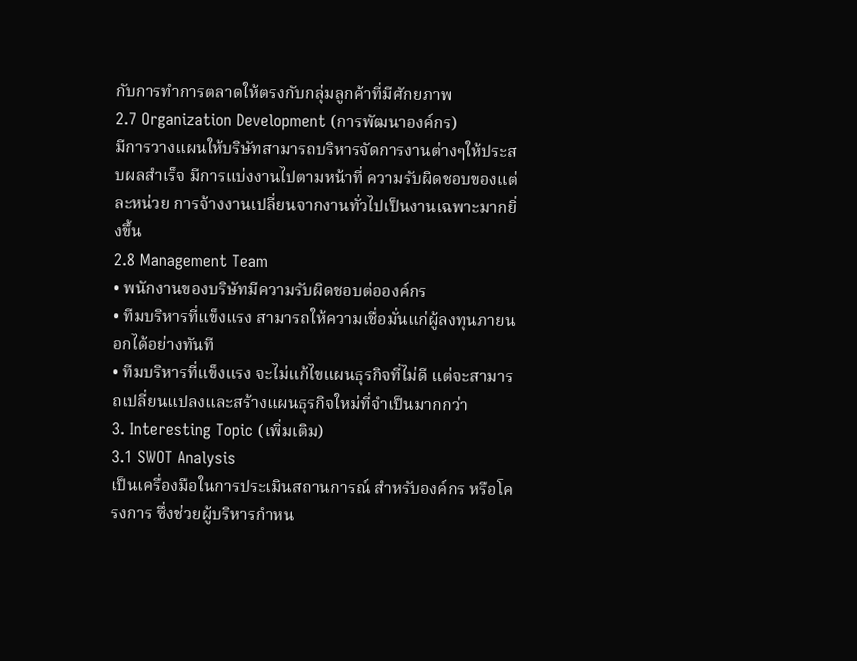กับการทำการตลาดให้ตรงกับกลุ่มลูกค้าที่มีศักยภาพ
2.7 Organization Development (การพัฒนาองค์กร)
มีการวางแผนให้บริษัทสามารถบริหารจัดการงานต่างๆให้ประสบผลสำเร็จ มีการแบ่งงานไปตามหน้าที่ ความรับผิดชอบของแต่ละหน่วย การจ้างงานเปลี่ยนจากงานทั่วไปเป็นงานเฉพาะมากยิ่งขึ้น
2.8 Management Team
• พนักงานของบริษัทมีความรับผิดชอบต่อองค์กร
• ทีมบริหารที่แข็งแรง สามารถให้ความเชื่อมั่นแก่ผู้ลงทุนภายนอกได้อย่างทันที
• ทีมบริหารที่แข็งแรง จะไม่แก้ไขแผนธุรกิจที่ไม่ดี แต่จะสามารถเปลี่ยนแปลงและสร้างแผนธุรกิจใหม่ที่จำเป็นมากกว่า
3. Interesting Topic (เพิ่มเติม)
3.1 SWOT Analysis
เป็นเครื่องมือในการประเมินสถานการณ์ สำหรับองค์กร หรือโครงการ ซึ่งช่วยผู้บริหารกำหน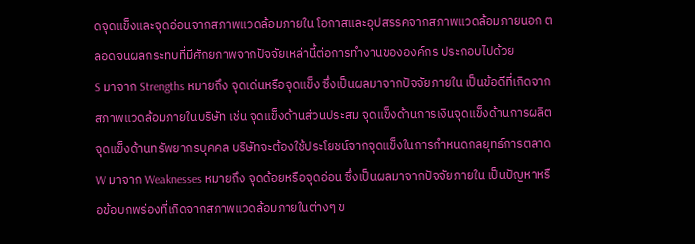ดจุดแข็งและจุดอ่อนจากสภาพแวดล้อมภายใน โอกาสและอุปสรรคจากสภาพแวดล้อมภายนอก ตลอดจนผลกระทบที่มีศักยภาพจากปัจจัยเหล่านี้ต่อการทำงานขององค์กร ประกอบไปด้วย
S มาจาก Strengths หมายถึง จุดเด่นหรือจุดแข็ง ซึ่งเป็นผลมาจากปัจจัยภายใน เป็นข้อดีที่เกิดจากสภาพแวดล้อมภายในบริษัท เช่น จุดแข็งด้านส่วนประสม จุดแข็งด้านการเงินจุดแข็งด้านการผลิต จุดแข็งด้านทรัพยากรบุคคล บริษัทจะต้องใช้ประโยชน์จากจุดแข็งในการกำหนดกลยุทธ์การตลาด
W มาจาก Weaknesses หมายถึง จุดด้อยหรือจุดอ่อน ซึ่งเป็นผลมาจากปัจจัยภายใน เป็นปัญหาหรือข้อบกพร่องที่เกิดจากสภาพแวดล้อมภายในต่างๆ ข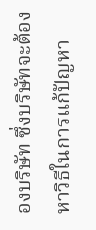องบริษัท ซึ่งบริษัทจะต้องหาวิธีในการแก้ปัญหา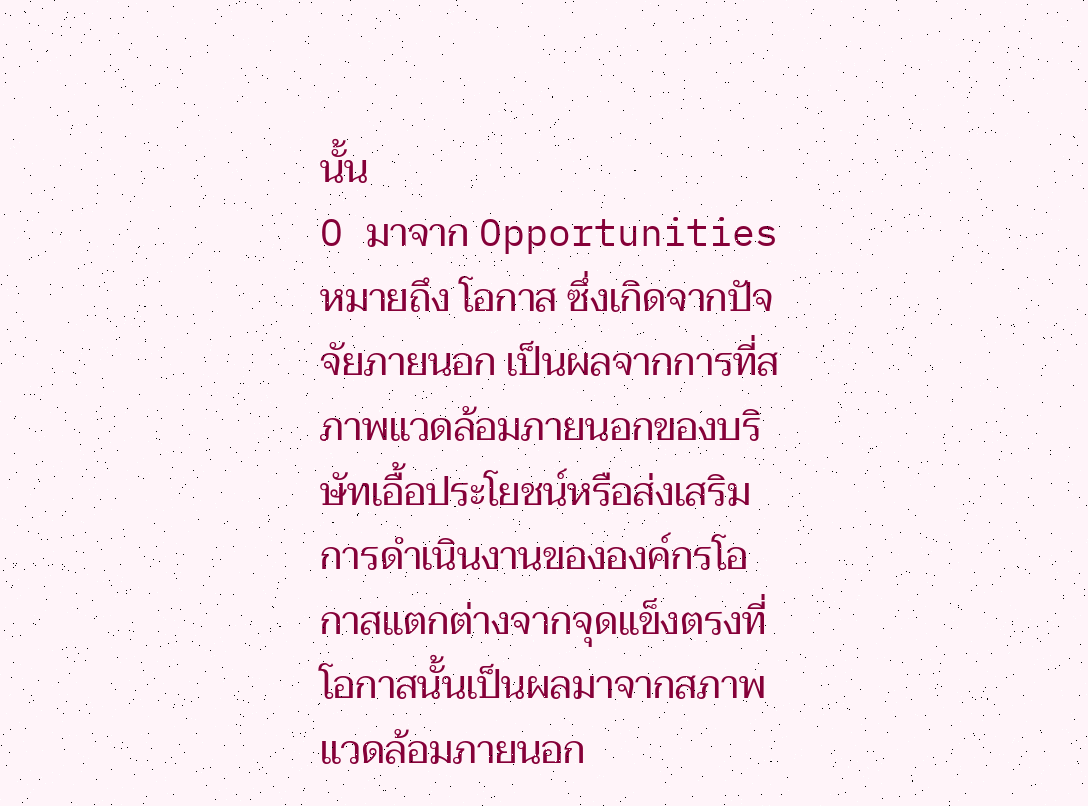นั้น
O มาจาก Opportunities หมายถึง โอกาส ซึ่งเกิดจากปัจจัยภายนอก เป็นผลจากการที่สภาพแวดล้อมภายนอกของบริษัทเอื้อประโยชน์หรือส่งเสริมการดำเนินงานขององค์กรโอกาสแตกต่างจากจุดแข็งตรงที่โอกาสนั้นเป็นผลมาจากสภาพแวดล้อมภายนอก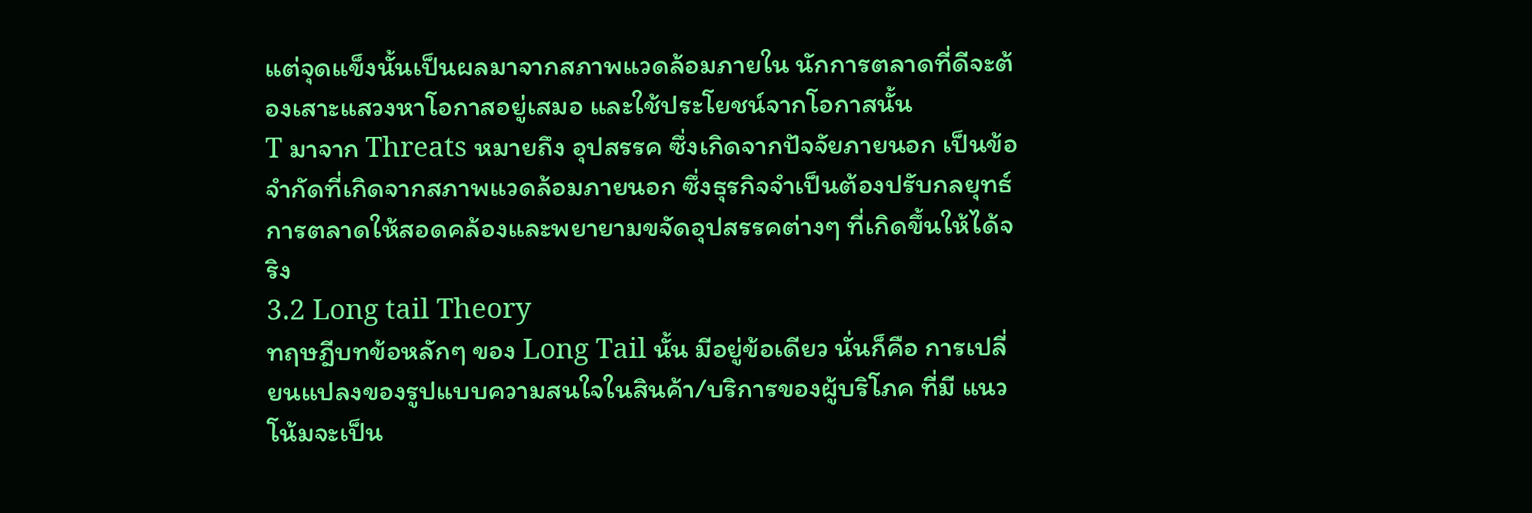แต่จุดแข็งนั้นเป็นผลมาจากสภาพแวดล้อมภายใน นักการตลาดที่ดีจะต้องเสาะแสวงหาโอกาสอยู่เสมอ และใช้ประโยชน์จากโอกาสนั้น
T มาจาก Threats หมายถึง อุปสรรค ซึ่งเกิดจากปัจจัยภายนอก เป็นข้อจำกัดที่เกิดจากสภาพแวดล้อมภายนอก ซึ่งธุรกิจจำเป็นต้องปรับกลยุทธ์การตลาดให้สอดคล้องและพยายามขจัดอุปสรรคต่างๆ ที่เกิดขึ้นให้ได้จริง
3.2 Long tail Theory
ทฤษฎีบทข้อหลักๆ ของ Long Tail นั้น มีอยู่ข้อเดียว นั่นก็คือ การเปลี่ยนแปลงของรูปแบบความสนใจในสินค้า/บริการของผู้บริโภค ที่มี แนวโน้มจะเป็น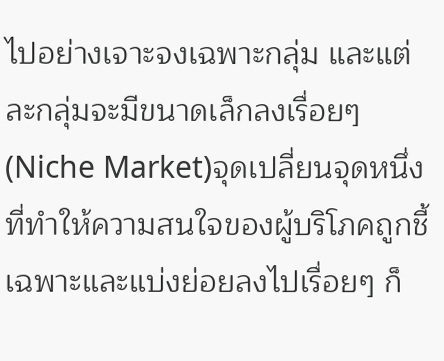ไปอย่างเจาะจงเฉพาะกลุ่ม และแต่ละกลุ่มจะมีขนาดเล็กลงเรื่อยๆ (Niche Market)จุดเปลี่ยนจุดหนึ่งที่ทำให้ความสนใจของผู้บริโภคถูกชี้เฉพาะและแบ่งย่อยลงไปเรื่อยๆ ก็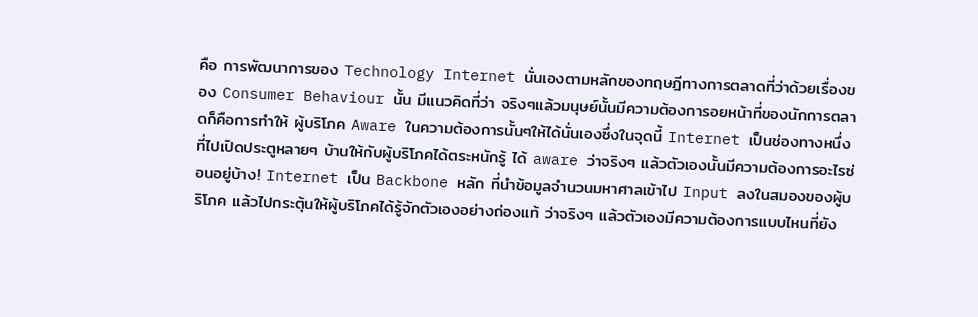คือ การพัฒนาการของ Technology Internet นั่นเองตามหลักของทฤษฎีทางการตลาดที่ว่าด้วยเรื่องของ Consumer Behaviour นั้น มีแนวคิดที่ว่า จริงๆแล้วมนุษย์นั้นมีความต้องการอยหน้าที่ของนักการตลาดก็คือการทำให้ ผู้บริโภค Aware ในความต้องการนั้นๆให้ได้นั่นเองซึ่งในจุดนี้ Internet เป็นช่องทางหนึ่งที่ไปเปิดประตูหลายๆ บ้านให้กับผู้บริโภคได้ตระหนักรู้ ได้ aware ว่าจริงๆ แล้วตัวเองนั้นมีความต้องการอะไรซ่อนอยู่บ้าง! Internet เป็น Backbone หลัก ที่นำข้อมูลจำนวนมหาศาลเข้าไป Input ลงในสมองของผู้บริโภค แล้วไปกระตุ้นให้ผู้บริโภคได้รู้จักตัวเองอย่างถ่องแท้ ว่าจริงๆ แล้วตัวเองมีความต้องการแบบไหนที่ยัง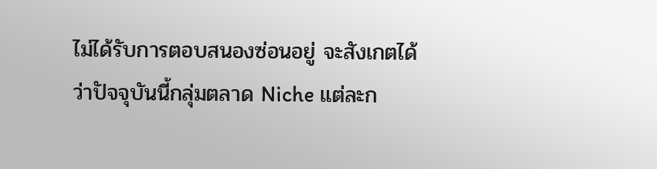ไม่ได้รับการตอบสนองซ่อนอยู่ จะสังเกตได้ว่าปัจจุบันนี้กลุ่มตลาด Niche แต่ละก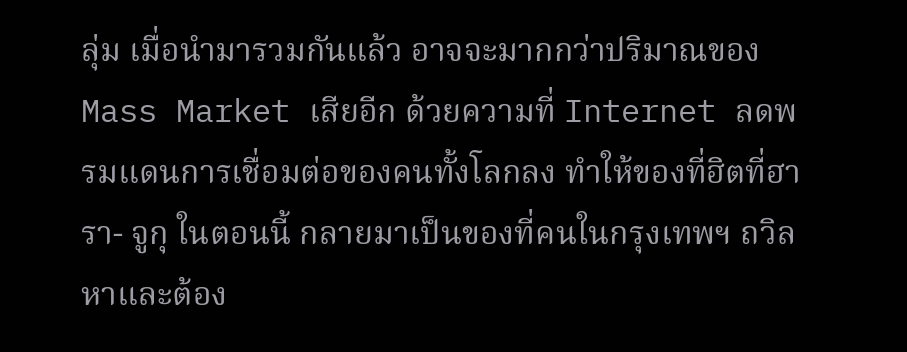ลุ่ม เมื่อนำมารวมกันแล้ว อาจจะมากกว่าปริมาณของ Mass Market เสียอีก ด้วยความที่ Internet ลดพรมแดนการเชื่อมต่อของคนทั้งโลกลง ทำให้ของที่ฮิตที่ฮารา- จูกุ ในตอนนี้ กลายมาเป็นของที่คนในกรุงเทพฯ ถวิลหาและต้อง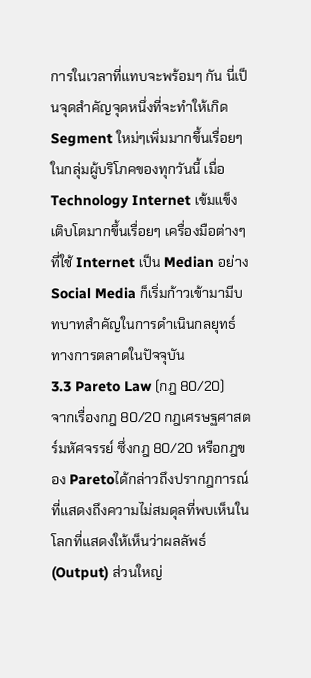การในเวลาที่แทบจะพร้อมๆ กัน นี่เป็นจุดสำคัญจุดหนึ่งที่จะทำให้เกิด Segment ใหม่ๆเพิ่มมากขึ้นเรื่อยๆ ในกลุ่มผู้บริโภคของทุกวันนี้ เมื่อ Technology Internet เข้มแข็ง เติบโตมากขึ้นเรื่อยๆ เครื่องมือต่างๆ ที่ใช้ Internet เป็น Median อย่าง Social Media ก็เริ่มก้าวเข้ามามีบทบาทสำคัญในการดำเนินกลยุทธ์ทางการตลาดในปัจจุบัน
3.3 Pareto Law (กฎ 80/20)
จากเรื่องกฎ 80/20 กฎเศรษฐศาสตร์มหัศจรรย์ ซึ่งกฎ 80/20 หรือกฎของ Paretoได้กล่าวถึงปรากฎการณ์ที่แสดงถึงความไม่สมดุลที่พบเห็นในโลกที่แสดงให้เห็นว่าผลลัพธ์ (Output) ส่วนใหญ่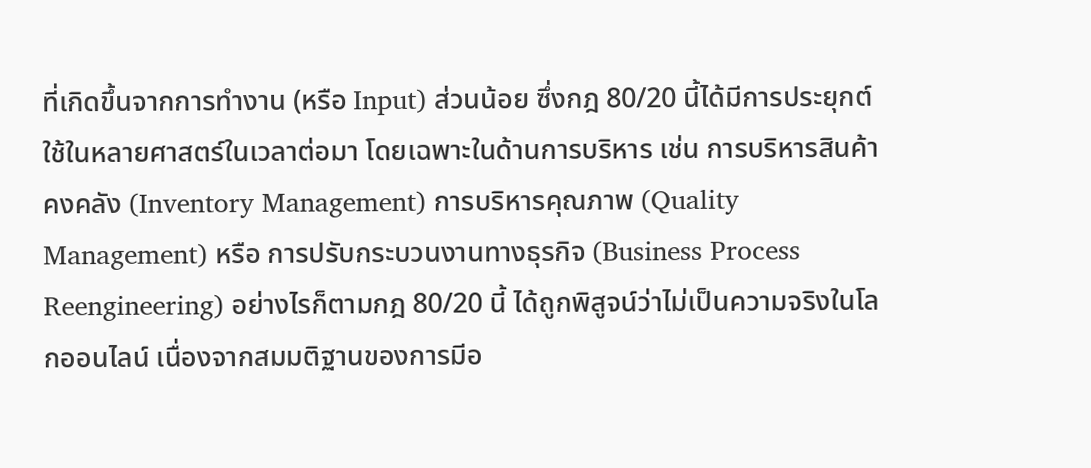ที่เกิดขึ้นจากการทำงาน (หรือ Input) ส่วนน้อย ซึ่งกฎ 80/20 นี้ได้มีการประยุกต์ใช้ในหลายศาสตร์ในเวลาต่อมา โดยเฉพาะในด้านการบริหาร เช่น การบริหารสินค้าคงคลัง (Inventory Management) การบริหารคุณภาพ (Quality Management) หรือ การปรับกระบวนงานทางธุรกิจ (Business Process Reengineering) อย่างไรก็ตามกฎ 80/20 นี้ ได้ถูกพิสูจน์ว่าไม่เป็นความจริงในโลกออนไลน์ เนื่องจากสมมติฐานของการมีอ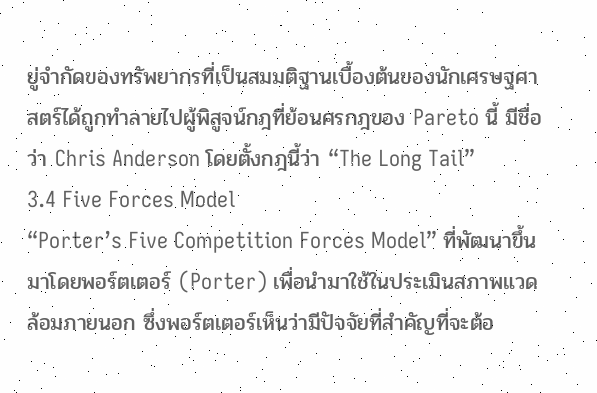ยู่จำกัดของทรัพยากรที่เป็นสมมติฐานเบื้องต้นของนักเศรษฐศาสตร์ได้ถูกทำลายไปผู้พิสูจน์กฎที่ย้อนศรกฎของ Pareto นี้ มีชื่อว่า Chris Anderson โดยตั้งกฎนี้ว่า “The Long Tail”
3.4 Five Forces Model
“Porter’s Five Competition Forces Model” ที่พัฒนาขึ้นมาโดยพอร์ตเตอร์ (Porter) เพื่อนำมาใช้ในประเมินสภาพแวดล้อมภายนอก ซึ่งพอร์ตเตอร์เห็นว่ามีปัจจัยที่สำคัญที่จะต้อ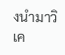งนำมาวิเค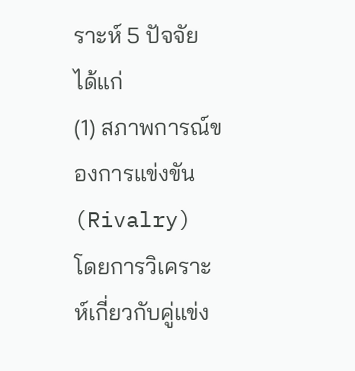ราะห์ 5 ปัจจัย ได้แก่
(1) สภาพการณ์ของการแข่งขัน (Rivalry) โดยการวิเคราะห์เกี่ยวกับคู่แข่ง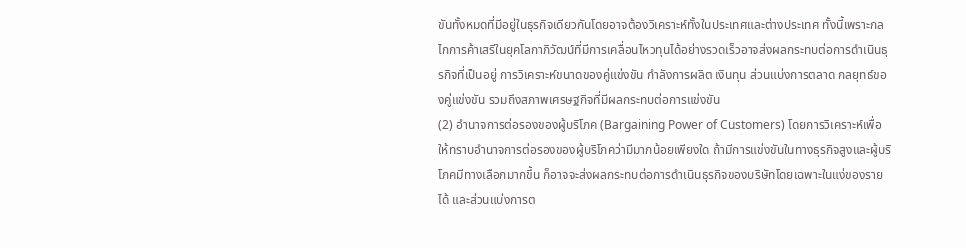ขันทั้งหมดที่มีอยู่ในธุรกิจเดียวกันโดยอาจต้องวิเคราะห์ทั้งในประเทศและต่างประเทศ ทั้งนี้เพราะกลไกการค้าเสรีในยุคโลกาภิวัฒน์ที่มีการเคลื่อนไหวทุนได้อย่างรวดเร็วอาจส่งผลกระทบต่อการดำเนินธุรกิจที่เป็นอยู่ การวิเคราะห์ขนาดของคู่แข่งขัน กำลังการผลิต เงินทุน ส่วนแบ่งการตลาด กลยุทธ์ของคู่แข่งขัน รวมถึงสภาพเศรษฐกิจที่มีผลกระทบต่อการแข่งขัน
(2) อำนาจการต่อรองของผู้บริโภค (Bargaining Power of Customers) โดยการวิเคราะห์เพื่อให้ทราบอำนาจการต่อรองของผู้บริโภคว่ามีมากน้อยเพียงใด ถ้ามีการแข่งขันในทางธุรกิจสูงและผู้บริโภคมีทางเลือกมากขึ้น ก็อาจจะส่งผลกระทบต่อการดำเนินธุรกิจของบริษัทโดยเฉพาะในแง่ของรายได้ และส่วนแบ่งการต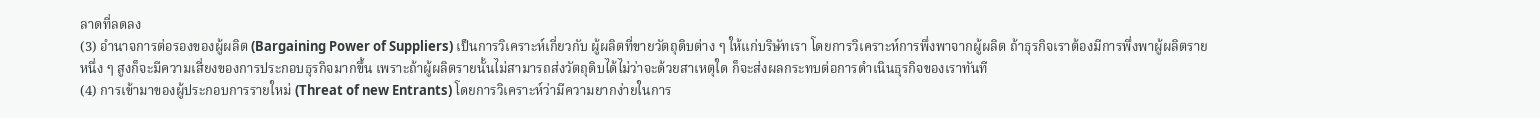ลาดที่ลดลง
(3) อำนาจการต่อรองของผู้ผลิต (Bargaining Power of Suppliers) เป็นการวิเคราะห์เกี่ยวกับ ผู้ผลิตที่ขายวัตถุดิบต่าง ๆ ให้แก่บริษัทเรา โดยการวิเคราะห์การพึ่งพาจากผู้ผลิต ถ้าธุรกิจเราต้องมีการพึ่งพาผู้ผลิตรายหนึ่ง ๆ สูงก็จะมีความเสี่ยงของการประกอบธุรกิจมากขึ้น เพราะถ้าผู้ผลิตรายนั้นไม่สามารถส่งวัตถุดิบได้ไม่ว่าจะด้วยสาเหตุใด ก็จะส่งผลกระทบต่อการดำเนินธุรกิจของเราทันที
(4) การเข้ามาของผู้ประกอบการรายใหม่ (Threat of new Entrants) โดยการวิเคราะห์ว่ามีความยากง่ายในการ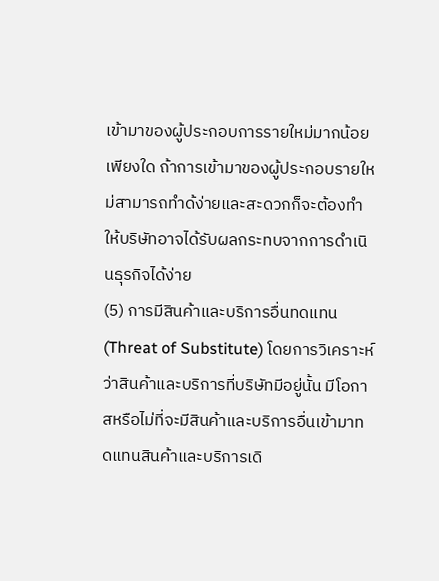เข้ามาของผู้ประกอบการรายใหม่มากน้อยเพียงใด ถ้าการเข้ามาของผู้ประกอบรายใหม่สามารถทำด้ง่ายและสะดวกก็จะต้องทำให้บริษัทอาจได้รับผลกระทบจากการดำเนินธุรกิจได้ง่าย
(5) การมีสินค้าและบริการอื่นทดแทน (Threat of Substitute) โดยการวิเคราะห์ว่าสินค้าและบริการที่บริษัทมีอยู่นั้น มีโอกาสหรือไม่ที่จะมีสินค้าและบริการอื่นเข้ามาทดแทนสินค้าและบริการเดิ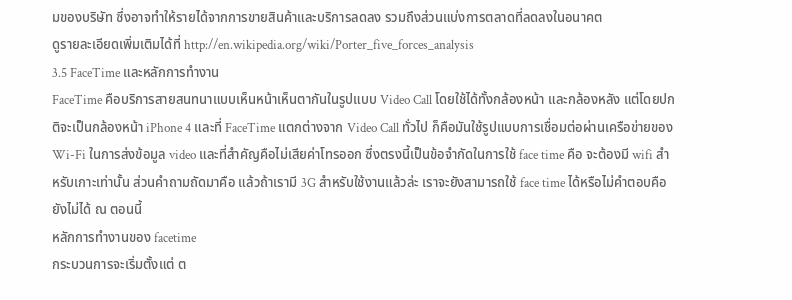มของบริษัท ซึ่งอาจทำให้รายได้จากการขายสินค้าและบริการลดลง รวมถึงส่วนแบ่งการตลาดที่ลดลงในอนาคต
ดูรายละเอียดเพิ่มเติมได้ที่ http://en.wikipedia.org/wiki/Porter_five_forces_analysis
3.5 FaceTime และหลักการทำงาน
FaceTime คือบริการสายสนทนาแบบเห็นหน้าเห็นตากันในรูปแบบ Video Call โดยใช้ได้ทั้งกล้องหน้า และกล้องหลัง แต่โดยปกติจะเป็นกล้องหน้า iPhone 4 และที่ FaceTime แตกต่างจาก Video Call ทั่วไป ก็คือมันใช้รูปแบบการเชื่อมต่อผ่านเครือข่ายของ Wi-Fi ในการส่งข้อมูล video และที่สำคัญคือไม่เสียค่าโทรออก ซึ่งตรงนี้เป็นข้อจำกัดในการใช้ face time คือ จะต้องมี wifi สำหรับเกาะเท่านั้น ส่วนคำถามถัดมาคือ แล้วถ้าเรามี 3G สำหรับใช้งานแล้วล่ะ เราจะยังสามารถใช้ face time ได้หรือไม่คำตอบคือ ยังไม่ได้ ณ ตอนนี้
หลักการทำงานของ facetime
กระบวนการจะเริ่มตั้งแต่ ต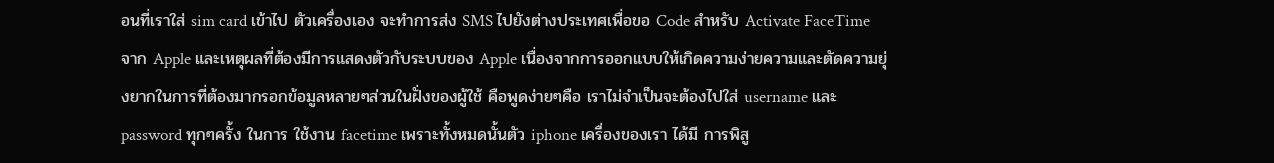อนที่เราใส่ sim card เข้าไป ตัวเครื่องเอง จะทำการส่ง SMS ไปยังต่างประเทศเพื่อขอ Code สำหรับ Activate FaceTime จาก Apple และเหตุผลที่ต้องมีการแสดงตัวกับระบบของ Apple เนื่องจากการออกแบบให้เกิดความง่ายความและตัดความยุ่งยากในการที่ต้องมากรอกข้อมูลหลายๆส่วนในฝั่งของผู้ใช้ คือพูดง่ายๆคือ เราไม่จำเป็นจะต้องไปใส่ username และ password ทุกๆครั้ง ในการ ใช้งาน facetime เพราะทั้งหมดนั้นตัว iphone เครื่องของเรา ได้มี การพิสู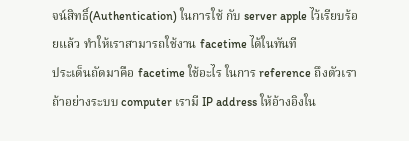จน์สิทธิ์(Authentication) ในการใช้ กับ server apple ไว้เรียบร้อยแล้ว ทำให้เราสามารถใช้งาน facetime ได้ในทันที
ประเด็นถัดมาคือ facetime ใช้อะไร ในการ reference ถึงตัวเรา ถ้าอย่างระบบ computer เรามี IP address ให้อ้างอิงใน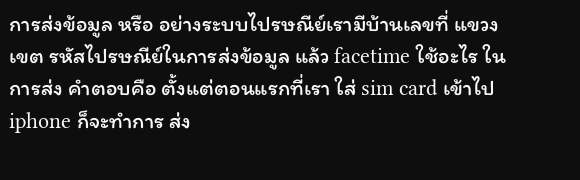การส่งข้อมูล หรือ อย่างระบบไปรษณีย์เรามีบ้านเลขที่ แขวง เขต รหัสไปรษณีย์ในการส่งข้อมูล แล้ว facetime ใช้อะไร ในการส่ง คำตอบคือ ตั้งแต่ตอนแรกที่เรา ใส่ sim card เข้าไป iphone ก็จะทำการ ส่ง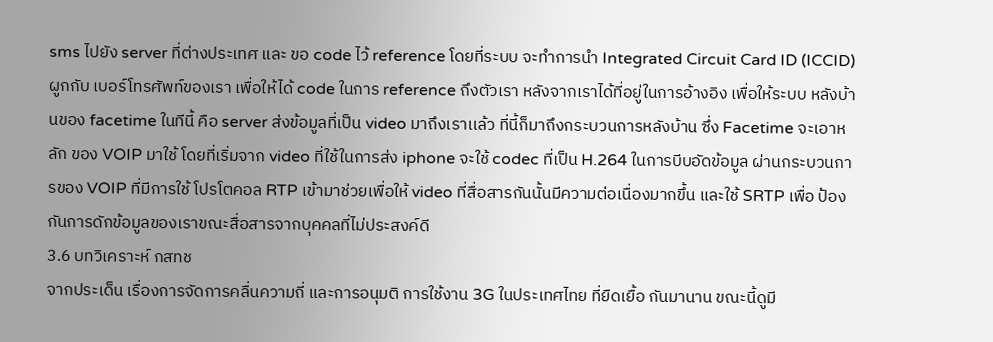sms ไปยัง server ที่ต่างประเทศ และ ขอ code ไว้ reference โดยที่ระบบ จะทำการนำ Integrated Circuit Card ID (ICCID) ผูกกับ เบอร์โทรศัพท์ของเรา เพื่อให้ได้ code ในการ reference ถึงตัวเรา หลังจากเราได้ที่อยู่ในการอ้างอิง เพื่อให้ระบบ หลังบ้านของ facetime ในทีนี้ คือ server ส่งข้อมูลที่เป็น video มาถึงเราเเล้ว ที่นี้ก็มาถึงกระบวนการหลังบ้าน ซึ่ง Facetime จะเอาหลัก ของ VOIP มาใช้ โดยที่เริ่มจาก video ที่ใช้ในการส่ง iphone จะใช้ codec ที่เป็น H.264 ในการบีบอัดข้อมูล ผ่านกระบวนการของ VOIP ที่มีการใช้ โปรโตคอล RTP เข้ามาช่วยเพื่อให้ video ที่สื่อสารกันนั้นมีความต่อเนื่องมากขึ้น และใช้ SRTP เพื่อ ป้องกันการดักข้อมูลของเราขณะสื่อสารจากบุคคลที่ไม่ประสงค์ดี
3.6 บทวิเคราะห์ กสทช
จากประเด็น เรื่องการจัดการคลื่นความถี่ และการอนุมติ การใช้งาน 3G ในประเทศไทย ที่ยืดเยื้อ กันมานาน ขณะนี้ดูมี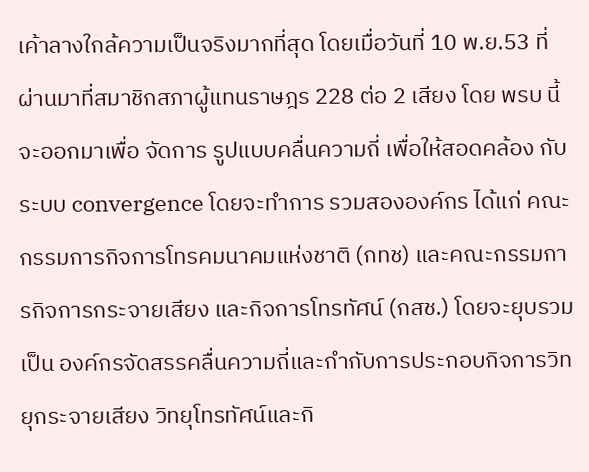เค้าลางใกล้ความเป็นจริงมากที่สุด โดยเมื่อวันที่ 10 พ.ย.53 ที่ผ่านมาที่สมาชิกสภาผู้แทนราษฎร 228 ต่อ 2 เสียง โดย พรบ นี้ จะออกมาเพื่อ จัดการ รูปแบบคลื่นความถี่ เพื่อให้สอดคล้อง กับระบบ convergence โดยจะทำการ รวมสององค์กร ได้แก่ คณะกรรมการกิจการโทรคมนาคมแห่งชาติ (กทช) และคณะกรรมการกิจการกระจายเสียง และกิจการโทรทัศน์ (กสช.) โดยจะยุบรวมเป็น องค์กรจัดสรรคลื่นความถี่และกำกับการประกอบกิจการวิทยุกระจายเสียง วิทยุโทรทัศน์และกิ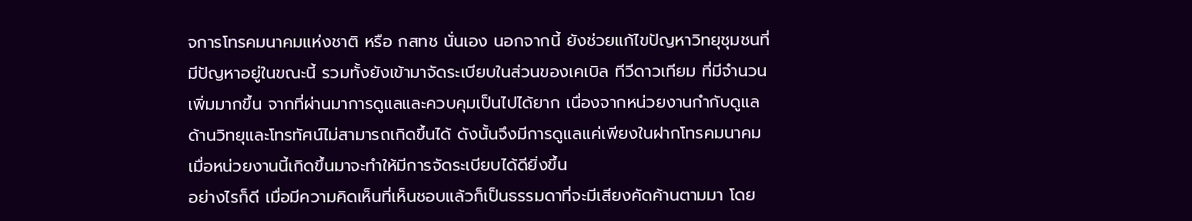จการโทรคมนาคมแห่งชาติ หรือ กสทช นั่นเอง นอกจากนี้ ยังช่วยแก้ไขปัญหาวิทยุชุมชนที่มีปัญหาอยู่ในขณะนี้ รวมทั้งยังเข้ามาจัดระเบียบในส่วนของเคเบิล ทีวีดาวเทียม ที่มีจำนวนเพิ่มมากขึ้น จากที่ผ่านมาการดูแลและควบคุมเป็นไปได้ยาก เนื่องจากหน่วยงานกำกับดูแลด้านวิทยุและโทรทัศน์ไม่สามารถเกิดขึ้นได้ ดังนั้นจึงมีการดูแลแค่เพียงในฝากโทรคมนาคม เมื่อหน่วยงานนี้เกิดขึ้นมาจะทำให้มีการจัดระเบียบได้ดียิ่งขึ้น
อย่างไรก็ดี เมื่อมีความคิดเห็นที่เห็นชอบแล้วก็เป็นธรรมดาที่จะมีเสียงคัดค้านตามมา โดย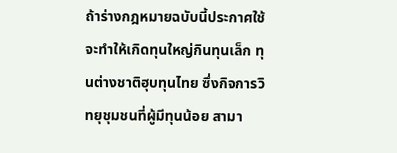ถ้าร่างกฎหมายฉบับนี้ประกาศใช้จะทำให้เกิดทุนใหญ่กินทุนเล็ก ทุนต่างชาติฮุบทุนไทย ซึ่งกิจการวิทยุชุมชนที่ผู้มีทุนน้อย สามา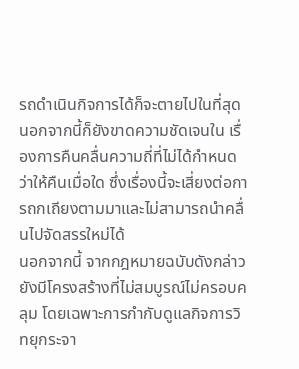รถดำเนินกิจการได้ก็จะตายไปในที่สุด นอกจากนี้ก็ยังขาดความชัดเจนใน เรื่องการคืนคลื่นความถี่ที่ไม่ได้กำหนดว่าให้คืนเมื่อใด ซึ่งเรื่องนี้จะเสี่ยงต่อการถกเถียงตามมาและไม่สามารถนำคลื่นไปจัดสรรใหม่ได้
นอกจากนี้ จากกฎหมายฉบับดังกล่าวยังมีโครงสร้างที่ไม่สมบูรณ์ไม่ครอบคลุม โดยเฉพาะการกำกับดูแลกิจการวิทยุกระจา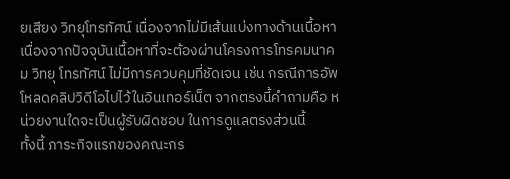ยเสียง วิทยุโทรทัศน์ เนื่องจากไม่มีเส้นแบ่งทางด้านเนื้อหา เนื่องจากปัจจุบันเนื้อหาที่จะต้องผ่านโครงการโทรคมนาคม วิทยุ โทรทัศน์ ไม่มีการควบคุมที่ชัดเจน เช่น กรณีการอัพโหลดคลิปวิดีโอไปไว้ในอินเทอร์เน็ต จากตรงนี้คำถามคือ หน่วยงานใดจะเป็นผู้รับผิดชอบ ในการดูแลตรงส่วนนี้
ทั้งนี้ ภาระกิจแรกของคณะกร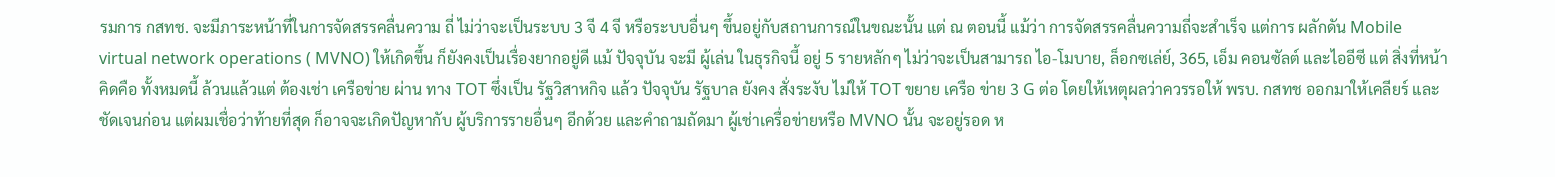รมการ กสทช. จะมีภาระหน้าที่ในการจัดสรรคลื่นความ ถี่ ไม่ว่าจะเป็นระบบ 3 จี 4 จี หรือระบบอื่นๆ ขึ้นอยู่กับสถานการณ์ในขณะนั้น แต่ ณ ตอนนี้ แม้ว่า การจัดสรรคลื่นความถี่จะสำเร็จ แต่การ ผลักดัน Mobile virtual network operations ( MVNO) ให้เกิดขึ้น ก็ยังคงเป็นเรื่องยากอยู่ดี แม้ ปัจจุบัน จะมี ผู้เล่น ในธุรกิจนี้ อยู่ 5 รายหลักๆ ไม่ว่าจะเป็นสามารถ ไอ-โมบาย, ล็อกซเล่ย์, 365, เอ็ม คอนซัลต์ และไออีซี แต่ สิ่งที่หน้าคิดคือ ทั้งหมดนี้ ล้วนแล้วแต่ ต้องเช่า เครือข่าย ผ่าน ทาง TOT ซึ่งเป็น รัฐวิสาหกิจ แล้ว ปัจจุบัน รัฐบาล ยังคง สั่งระงับ ไม่ให้ TOT ขยาย เครือ ข่าย 3 G ต่อ โดยให้เหตุผลว่าควรรอให้ พรบ. กสทช ออกมาให้เคลียร์ และชัดเจนก่อน แต่ผมเชื่อว่าท้ายที่สุด ก็อาจจะเกิดปัญหากับ ผู้บริการรายอื่นๆ อีกด้วย และคำถามถัดมา ผู้เช่าเครื่อข่ายหรือ MVNO นั้น จะอยู่รอด ห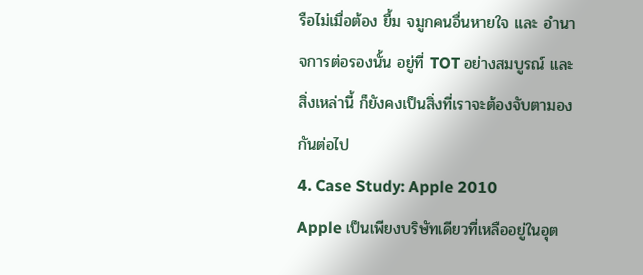รือไม่เมื่อต้อง ยื้ม จมูกคนอื่นหายใจ และ อำนาจการต่อรองนั้น อยู่ที่ TOT อย่างสมบูรณ์ และสิ่งเหล่านี้ ก็ยังคงเป็นสิ่งที่เราจะต้องจับตามองกันต่อไป
4. Case Study: Apple 2010
Apple เป็นเพียงบริษัทเดียวที่เหลืออยู่ในอุต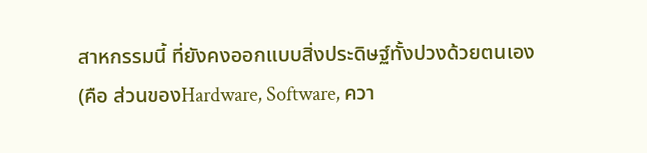สาหกรรมนี้ ที่ยังคงออกแบบสิ่งประดิษฐ์ทั้งปวงด้วยตนเอง (คือ ส่วนของHardware, Software, ควา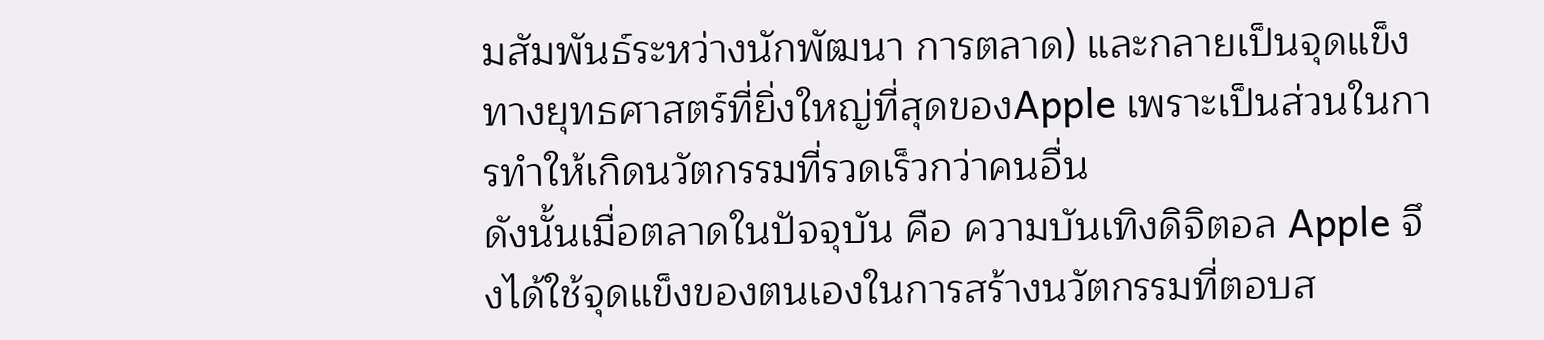มสัมพันธ์ระหว่างนักพัฒนา การตลาด) และกลายเป็นจุดแข็งทางยุทธศาสตร์ที่ยิ่งใหญ่ที่สุดของApple เพราะเป็นส่วนในการทำให้เกิดนวัตกรรมที่รวดเร็วกว่าคนอื่น
ดังนั้นเมื่อตลาดในปัจจุบัน คือ ความบันเทิงดิจิตอล Apple จึงได้ใช้จุดแข็งของตนเองในการสร้างนวัตกรรมที่ตอบส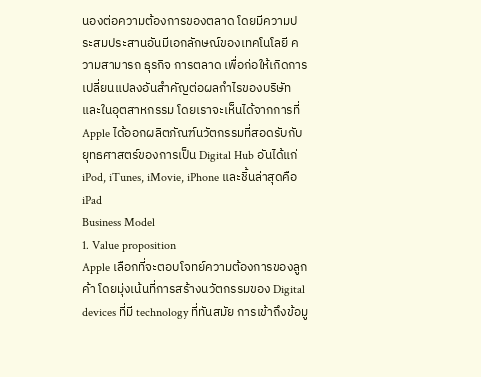นองต่อความต้องการของตลาด โดยมีความประสมประสานอันมีเอกลักษณ์ของเทคโนโลยี ความสามารถ ธุรกิจ การตลาด เพื่อก่อให้เกิดการเปลี่ยนแปลงอันสำคัญต่อผลกำไรของบริษัทและในอุตสาหกรรม โดยเราจะเห็นได้จากการที่ Apple ได้ออกผลิตภัณฑ์นวัตกรรมที่สอดรับกับยุทธศาสตร์ของการเป็น Digital Hub อันได้แก่ iPod, iTunes, iMovie, iPhone และชิ้นล่าสุดคือ iPad
Business Model
1. Value proposition
Apple เลือกที่จะตอบโจทย์ความต้องการของลูกค้า โดยมุ่งเน้นที่การสร้างนวัตกรรมของ Digital devices ที่มี technology ที่ทันสมัย การเข้าถึงข้อมู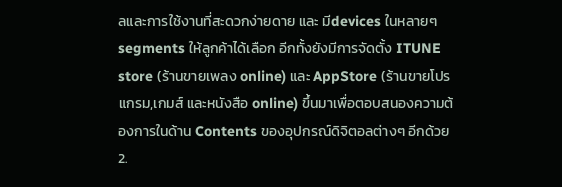ลและการใช้งานที่สะดวกง่ายดาย และ มีdevices ในหลายๆ segments ให้ลูกค้าได้เลือก อีกทั้งยังมีการจัดตั้ง ITUNE store (ร้านขายเพลง online) และ AppStore (ร้านขายโปรแกรม,เกมส์ และหนังสือ online) ขึ้นมาเพื่อตอบสนองความต้องการในด้าน Contents ของอุปกรณ์ดิจิตอลต่างๆ อีกด้วย
2.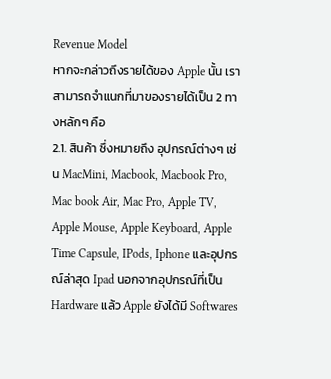Revenue Model
หากจะกล่าวถึงรายได้ของ Apple นั้น เราสามารถจำแนกที่มาของรายได้เป็น 2 ทางหลักๆ คือ
2.1. สินค้า ซึ่งหมายถึง อุปกรณ์ต่างๆ เช่น MacMini, Macbook, Macbook Pro, Mac book Air, Mac Pro, Apple TV, Apple Mouse, Apple Keyboard, Apple Time Capsule, IPods, Iphone และอุปกรณ์ล่าสุด Ipad นอกจากอุปกรณ์ที่เป็น Hardware แล้ว Apple ยังได้มี Softwares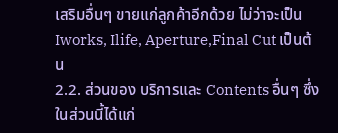เสริมอื่นๆ ขายแก่ลูกค้าอีกด้วย ไม่ว่าจะเป็น Iworks, Ilife, Aperture,Final Cut เป็นต้น
2.2. ส่วนของ บริการและ Contents อื่นๆ ซึ่งในส่วนนี้ได้แก่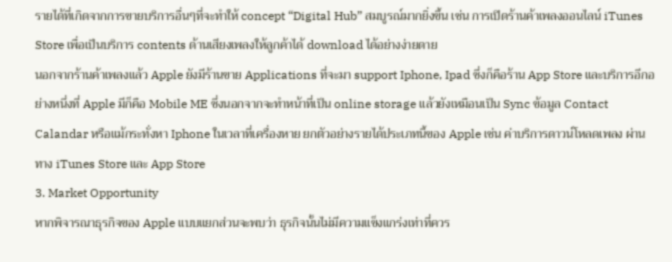รายได้ที่เกิดจากการขายบริการอื่นๆที่จะทำให้ concept “Digital Hub” สมบูรณ์มากยิ่งขึ้น เช่น การเปิดร้านค้าเพลงออนไลน์ iTunes Store เพื่อเป็นบริการ contents ด้านเสียงเพลงให้ลูกค้าได้ download ได้อย่างง่ายดาย
นอกจากร้านค้าเพลงแล้ว Apple ยังมีร้านขาย Applications ที่จะมา support Iphone, Ipad ซึ่งก็คือร้าน App Store และบริการอีกอย่างหนึ่งที่ Apple มีก็คือ Mobile ME ซึ่งนอกจากจะทำหน้าที่เป็น online storage แล้วยังเหมือนเป็น Sync ข้อมูล Contact Calandar หรือแม้กระทั่งหา Iphone ในเวลาที่เครื่องหาย ยกตัวอย่างรายได้ประเภทนี้ของ Apple เช่น ค่าบริการดาวน์โหลดเพลง ผ่านทาง iTunes Store และ App Store
3. Market Opportunity
หากพิจารณาธุรกิจของ Apple แบบแยกส่วนจะพบว่า ธุรกิจนั้นไม่มีความแข็งแกร่งเท่าที่ควร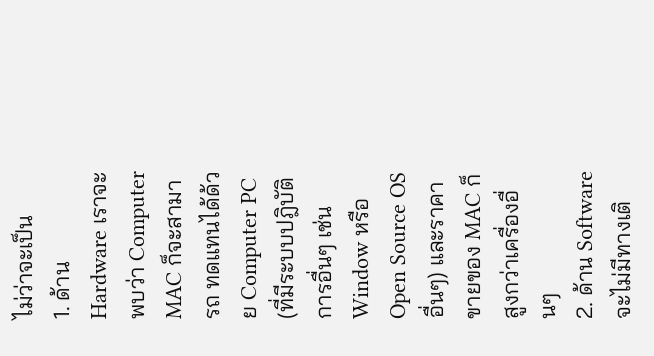ไม่ว่าจะเป็น
1. ด้าน Hardware เราจะพบว่า Computer MAC ก็จะสามารถ ทดแทนได้ด้วย Computer PC (ที่มีระบบปฎิบัติการอื่นๆ เช่น Window หรือ Open Source OS อื่นๆ) และราคาขายของ MAC ก็สูงกว่าเครื่องอื่นๆ
2. ด้าน Software จะไม่มีทางเติ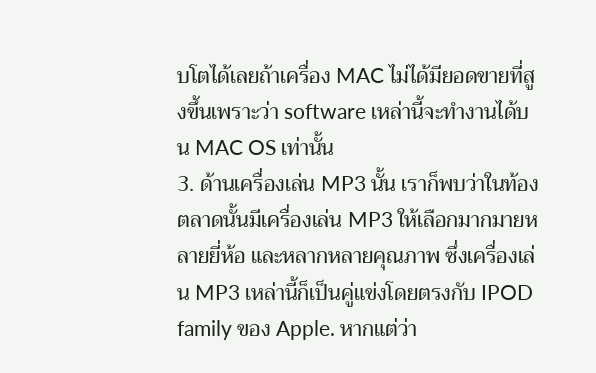บโตได้เลยถ้าเครื่อง MAC ไม่ได้มียอดขายที่สูงขึ้นเพราะว่า software เหล่านี้จะทำงานได้บน MAC OS เท่านั้น
3. ด้านเครื่องเล่น MP3 นั้น เราก็พบว่าในท้องตลาดนั้นมีเครื่องเล่น MP3 ให้เลือกมากมายหลายยี่ห้อ และหลากหลายคุณภาพ ซึ่งเครื่องเล่น MP3 เหล่านี้ก็เป็นคู่แข่งโดยตรงกับ IPOD family ของ Apple. หากแต่ว่า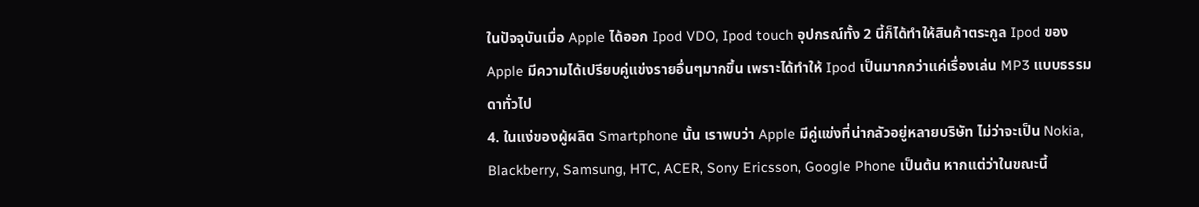ในปัจจุบันเมื่อ Apple ได้ออก Ipod VDO, Ipod touch อุปกรณ์ทั้ง 2 นี้ก็ได้ทำให้สินค้าตระกูล Ipod ของ Apple มีความได้เปรียบคู่แข่งรายอื่นๆมากขึ้น เพราะได้ทำให้ Ipod เป็นมากกว่าแค่เรื่องเล่น MP3 แบบธรรมดาทั่วไป
4. ในแง่ของผู้ผลิต Smartphone นั้น เราพบว่า Apple มีคู่แข่งที่น่ากลัวอยู่หลายบริษัท ไม่ว่าจะเป็น Nokia, Blackberry, Samsung, HTC, ACER, Sony Ericsson, Google Phone เป็นต้น หากแต่ว่าในขณะนี้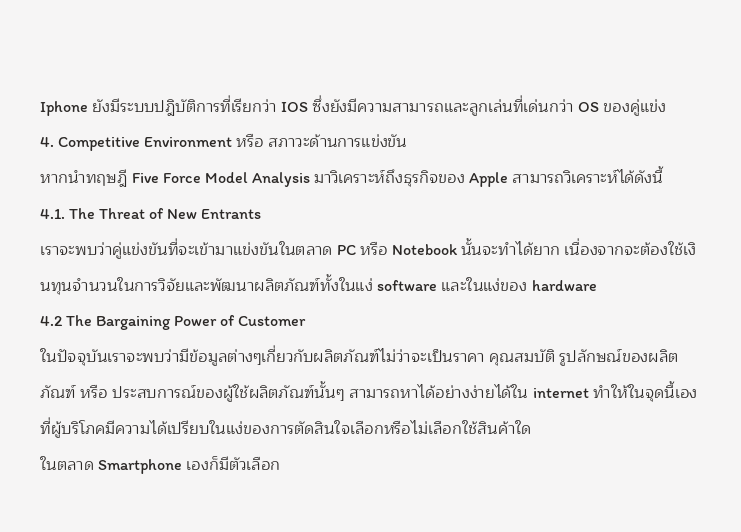Iphone ยังมีระบบปฎิบัติการที่เรียกว่า IOS ซึ่งยังมีความสามารถและลูกเล่นที่เด่นกว่า OS ของคู่แข่ง
4. Competitive Environment หรือ สภาวะด้านการแข่งขัน
หากนำทฤษฎี Five Force Model Analysis มาวิเคราะห์ถึงธุรกิจของ Apple สามารถวิเคราะห์ได้ดังนี้
4.1. The Threat of New Entrants
เราจะพบว่าคู่แข่งขันที่จะเข้ามาแข่งขันในตลาด PC หรือ Notebook นั้นจะทำได้ยาก เนื่องจากจะต้องใช้เงินทุนจำนวนในการวิจัยและพัฒนาผลิตภัณฑ์ทั้งในแง่ software และในแง่ของ hardware
4.2 The Bargaining Power of Customer
ในปัจจุบันเราจะพบว่ามีข้อมูลต่างๆเกี่ยวกับผลิตภัณฑ์ไม่ว่าจะเป็นราคา คุณสมบัติ รูปลักษณ์ของผลิตภัณฑ์ หรือ ประสบการณ์ของผู้ใช้ผลิตภัณฑ์นั้นๆ สามารถหาได้อย่างง่ายได้ใน internet ทำให้ในจุดนี้เองที่ผู้บริโภคมีความได้เปรียบในแง่ของการตัดสินใจเลือกหรือไม่เลือกใช้สินค้าใด
ในตลาด Smartphone เองก็มีตัวเลือก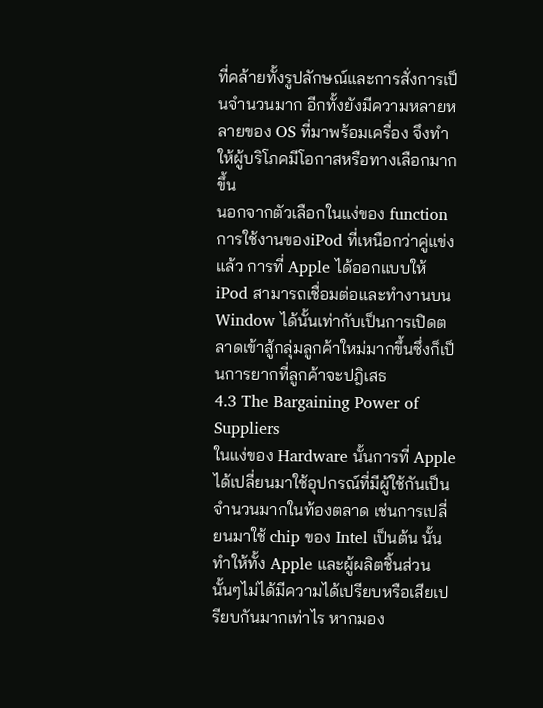ที่คล้ายทั้งรูปลักษณ์และการสั่งการเป็นจำนวนมาก อีกทั้งยังมีความหลายหลายของ OS ที่มาพร้อมเครื่อง จึงทำให้ผู้บริโภคมีโอกาสหรือทางเลือกมากขึ้น
นอกจากตัวเลือกในแง่ของ function การใช้งานของiPod ที่เหนือกว่าคู่แข่งแล้ว การที่ Apple ได้ออกแบบให้ iPod สามารถเชื่อมต่อและทำงานบน Window ได้นั้นเท่ากับเป็นการเปิดตลาดเข้าสู้กลุ่มลูกค้าใหม่มากขึ้นซึ่งก็เป็นการยากที่ลูกค้าจะปฎิเสธ
4.3 The Bargaining Power of Suppliers
ในแง่ของ Hardware นั้นการที่ Apple ได้เปลี่ยนมาใช้อุปกรณ์ที่มีผู้ใช้กันเป็นจำนวนมากในท้องตลาด เช่นการเปลี่ยนมาใช้ chip ของ Intel เป็นต้น นั้นทำให้ทั้ง Apple และผู้ผลิตชิ้นส่วนนั้นๆไม่ได้มีความได้เปรียบหรือเสียเปรียบกันมากเท่าไร หากมอง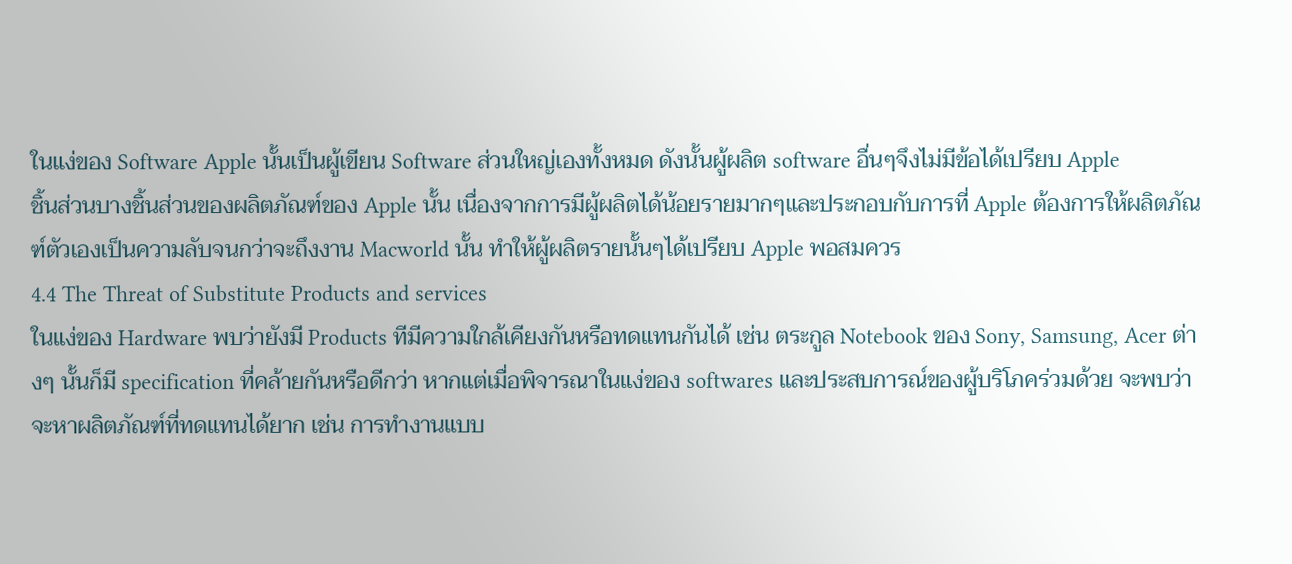ในแง่ของ Software Apple นั้นเป็นผู้เขียน Software ส่วนใหญ่เองทั้งหมด ดังนั้นผู้ผลิต software อื่นๆจึงไม่มีข้อได้เปรียบ Apple
ชิ้นส่วนบางชิ้นส่วนของผลิตภัณฑ์ของ Apple นั้น เนื่องจากการมีผู้ผลิตได้น้อยรายมากๆและประกอบกับการที่ Apple ต้องการให้ผลิตภัณฑ์ตัวเองเป็นความลับจนกว่าจะถึงงาน Macworld นั้น ทำให้ผู้ผลิตรายนั้นๆได้เปรียบ Apple พอสมควร
4.4 The Threat of Substitute Products and services
ในแง่ของ Hardware พบว่ายังมี Products ทีมีความใกล้เคียงกันหรือทดแทนกันได้ เช่น ตระกูล Notebook ของ Sony, Samsung, Acer ต่างๆ นั้นก็มี specification ที่คล้ายกันหรือดีกว่า หากแต่เมื่อพิจารณาในแง่ของ softwares และประสบการณ์ของผู้บริโภคร่วมด้วย จะพบว่าจะหาผลิตภัณฑ์ที่ทดแทนได้ยาก เช่น การทำงานแบบ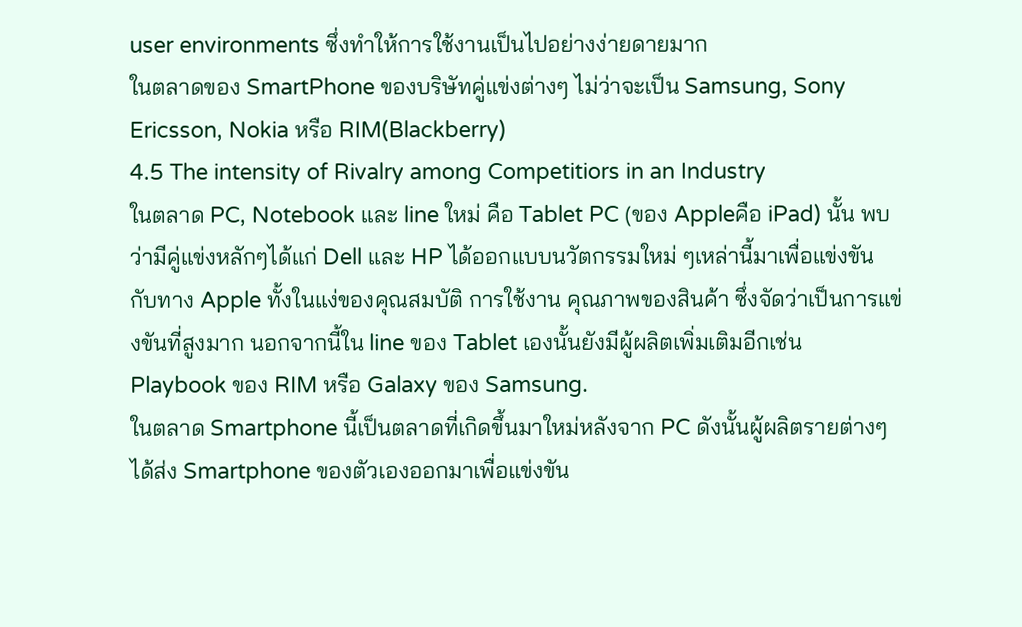user environments ซึ่งทำให้การใช้งานเป็นไปอย่างง่ายดายมาก
ในตลาดของ SmartPhone ของบริษัทคู่แข่งต่างๆ ไม่ว่าจะเป็น Samsung, Sony Ericsson, Nokia หรือ RIM(Blackberry)
4.5 The intensity of Rivalry among Competitiors in an Industry
ในตลาด PC, Notebook และ line ใหม่ คือ Tablet PC (ของ Appleคือ iPad) นั้น พบว่ามีคู่แข่งหลักๆได้แก่ Dell และ HP ได้ออกแบบนวัตกรรมใหม่ ๆเหล่านี้มาเพื่อแข่งขัน กับทาง Apple ทั้งในแง่ของคุณสมบัติ การใช้งาน คุณภาพของสินค้า ซึ่งจัดว่าเป็นการแข่งขันที่สูงมาก นอกจากนี้ใน line ของ Tablet เองนั้นยังมีผู้ผลิตเพิ่มเติมอีกเช่น Playbook ของ RIM หรือ Galaxy ของ Samsung.
ในตลาด Smartphone นี้เป็นตลาดที่เกิดขึ้นมาใหม่หลังจาก PC ดังนั้นผู้ผลิตรายต่างๆได้ส่ง Smartphone ของตัวเองออกมาเพื่อแข่งขัน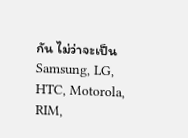กัน ไม่ว่าจะเป็น Samsung, LG, HTC, Motorola, RIM,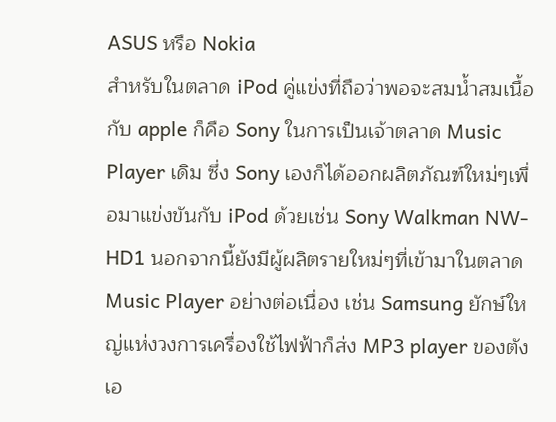ASUS หรือ Nokia
สำหรับในตลาด iPod คู่แข่งที่ถือว่าพอจะสมน้ำสมเนื้อกับ apple ก็คือ Sony ในการเป็นเจ้าตลาด Music Player เดิม ซึ่ง Sony เองก็ได้ออกผลิตภัณฑ์ใหม่ๆเพื่อมาแข่งขันกับ iPod ด้วยเช่น Sony Walkman NW-HD1 นอกจากนี้ยังมีผู้ผลิตรายใหม่ๆที่เข้ามาในตลาด Music Player อย่างต่อเนื่อง เช่น Samsung ยักษ์ใหญ่แห่งวงการเครื่องใช้ไฟฟ้าก็ส่ง MP3 player ของตังเอ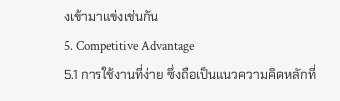งเข้ามาแข่งเช่นกัน
5. Competitive Advantage
5.1 การใช้งานที่ง่าย ซึ่งถือเป็นแนวความคิดหลักที่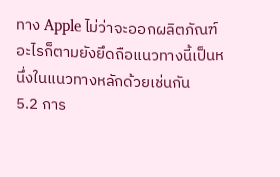ทาง Apple ไม่ว่าจะออกผลิตภัณฑ์อะไรก็ตามยังยึดถือแนวทางนี้เป็นหนึ่งในแนวทางหลักด้วยเช่นกัน
5.2 การ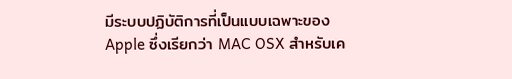มีระบบปฏิบัติการที่เป็นแบบเฉพาะของApple ซึ่งเรียกว่า MAC OSX สำหรับเค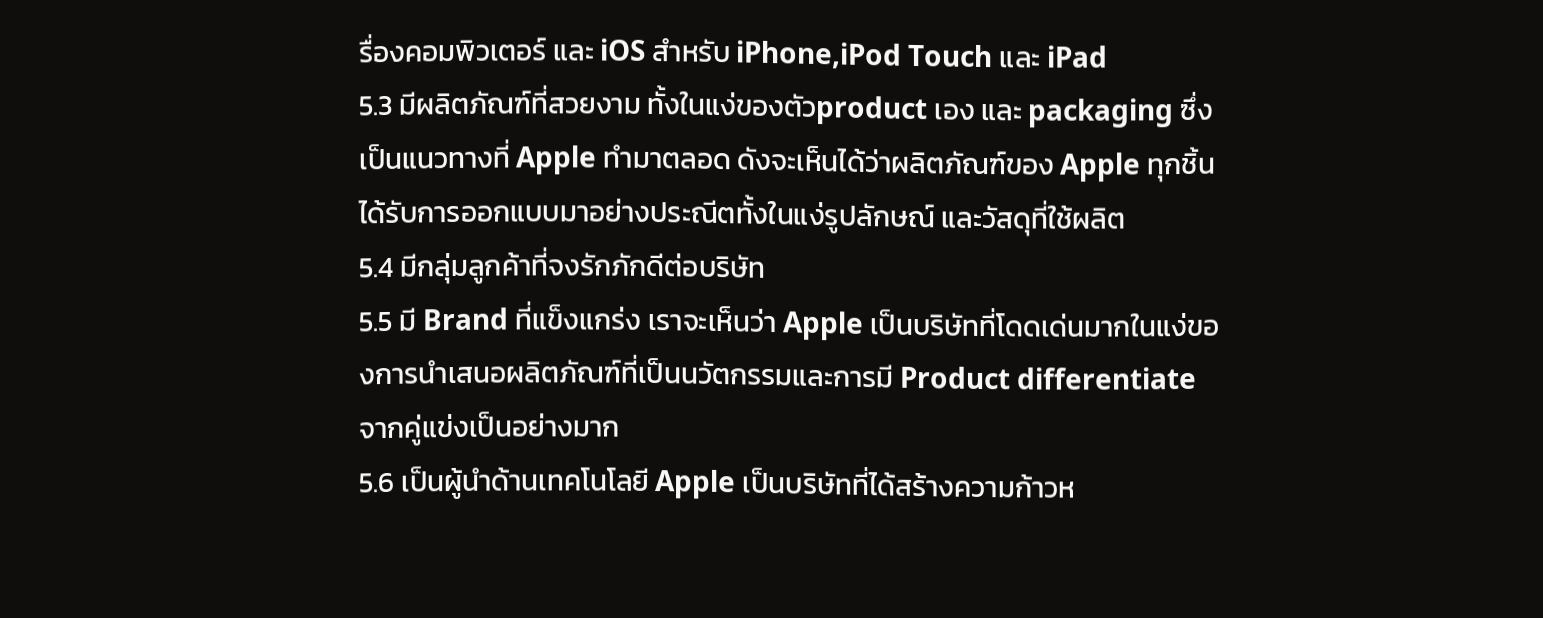รื่องคอมพิวเตอร์ และ iOS สำหรับ iPhone,iPod Touch และ iPad
5.3 มีผลิตภัณฑ์ที่สวยงาม ทั้งในแง่ของตัวproduct เอง และ packaging ซึ่งเป็นแนวทางที่ Apple ทำมาตลอด ดังจะเห็นได้ว่าผลิตภัณฑ์ของ Apple ทุกชิ้นได้รับการออกแบบมาอย่างประณีตทั้งในแง่รูปลักษณ์ และวัสดุที่ใช้ผลิต
5.4 มีกลุ่มลูกค้าที่จงรักภักดีต่อบริษัท
5.5 มี Brand ที่แข็งแกร่ง เราจะเห็นว่า Apple เป็นบริษัทที่โดดเด่นมากในแง่ของการนำเสนอผลิตภัณฑ์ที่เป็นนวัตกรรมและการมี Product differentiate จากคู่แข่งเป็นอย่างมาก
5.6 เป็นผู้นำด้านเทคโนโลยี Apple เป็นบริษัทที่ได้สร้างความก้าวห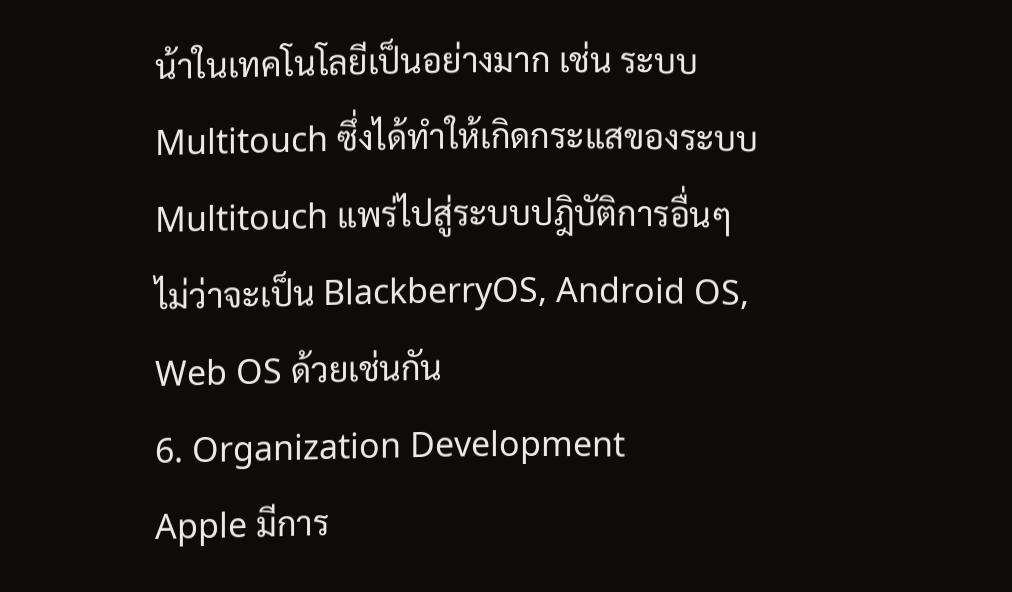น้าในเทคโนโลยีเป็นอย่างมาก เช่น ระบบ Multitouch ซึ่งได้ทำให้เกิดกระแสของระบบ Multitouch แพร่ไปสู่ระบบปฎิบัติการอื่นๆไม่ว่าจะเป็น BlackberryOS, Android OS, Web OS ด้วยเช่นกัน
6. Organization Development
Apple มีการ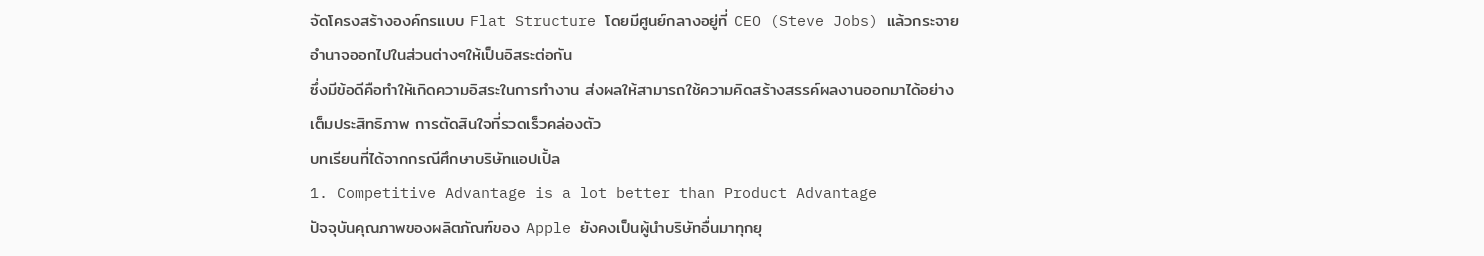จัดโครงสร้างองค์กรแบบ Flat Structure โดยมีศูนย์กลางอยู่ที่ CEO (Steve Jobs) แล้วกระจายอำนาจออกไปในส่วนต่างๆให้เป็นอิสระต่อกัน
ซึ่งมีข้อดีคือทำให้เกิดความอิสระในการทำงาน ส่งผลให้สามารถใช้ความคิดสร้างสรรค์ผลงานออกมาได้อย่างเต็มประสิทธิภาพ การตัดสินใจที่รวดเร็วคล่องตัว
บทเรียนที่ได้จากกรณีศึกษาบริษัทแอปเปิ้ล
1. Competitive Advantage is a lot better than Product Advantage
ปัจจุบันคุณภาพของผลิตภัณฑ์ของ Apple ยังคงเป็นผู้นำบริษัทอื่นมาทุกยุ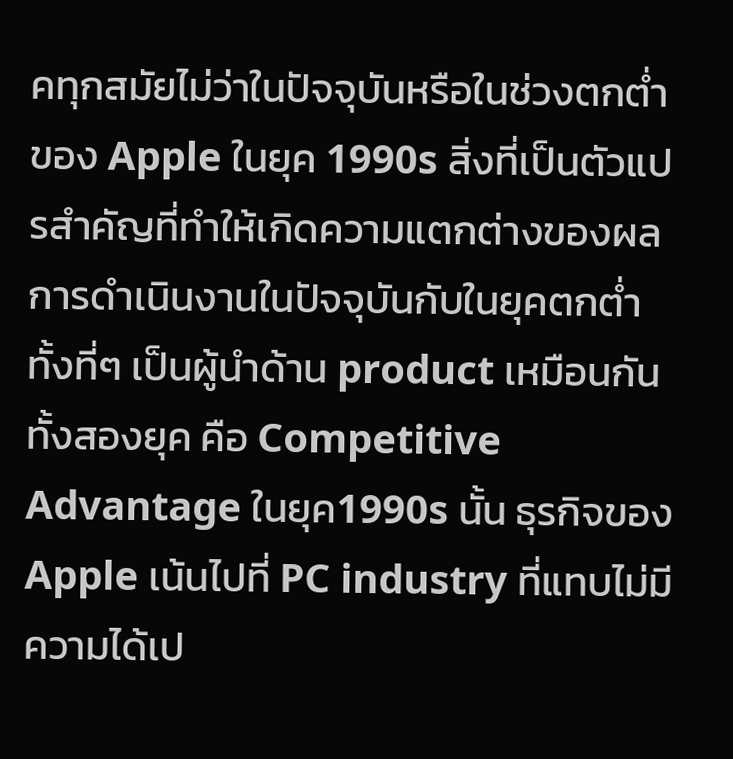คทุกสมัยไม่ว่าในปัจจุบันหรือในช่วงตกต่ำของ Apple ในยุค 1990s สิ่งที่เป็นตัวแปรสำคัญที่ทำให้เกิดความแตกต่างของผลการดำเนินงานในปัจจุบันกับในยุคตกต่ำ ทั้งที่ๆ เป็นผู้นำด้าน product เหมือนกันทั้งสองยุค คือ Competitive Advantage ในยุค1990s นั้น ธุรกิจของ Apple เน้นไปที่ PC industry ที่แทบไม่มีความได้เป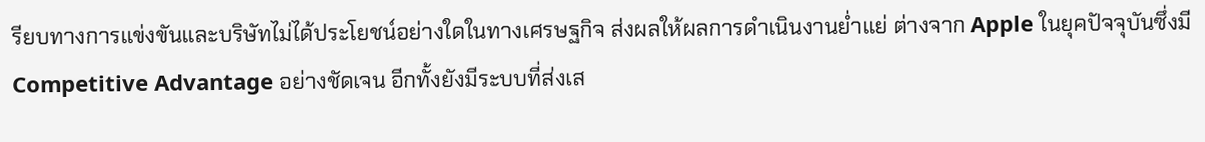รียบทางการแข่งขันและบริษัทไม่ได้ประโยชน์อย่างใดในทางเศรษฐกิจ ส่งผลให้ผลการดำเนินงานย่ำแย่ ต่างจาก Apple ในยุคปัจจุบันซึ่งมี Competitive Advantage อย่างชัดเจน อีกทั้งยังมีระบบที่ส่งเส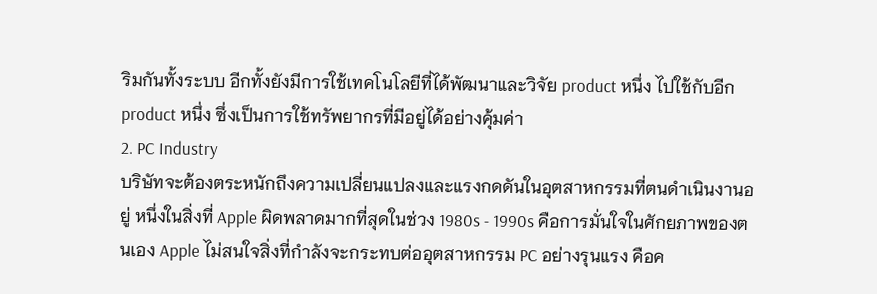ริมกันทั้งระบบ อีกทั้งยังมีการใช้เทคโนโลยีที่ได้พัฒนาและวิจัย product หนึ่ง ไปใช้กับอีก product หนึ่ง ซึ่งเป็นการใช้ทรัพยากรที่มีอยู่ได้อย่างคุ้มค่า
2. PC Industry
บริษัทจะต้องตระหนักถึงความเปลี่ยนแปลงและแรงกดดันในอุตสาหกรรมที่ตนดำเนินงานอยู่ หนึ่งในสิ่งที่ Apple ผิดพลาดมากที่สุดในช่วง 1980s - 1990s คือการมั่นใจในศักยภาพของตนเอง Apple ไม่สนใจสิ่งที่กำลังจะกระทบต่ออุตสาหกรรม PC อย่างรุนแรง คือค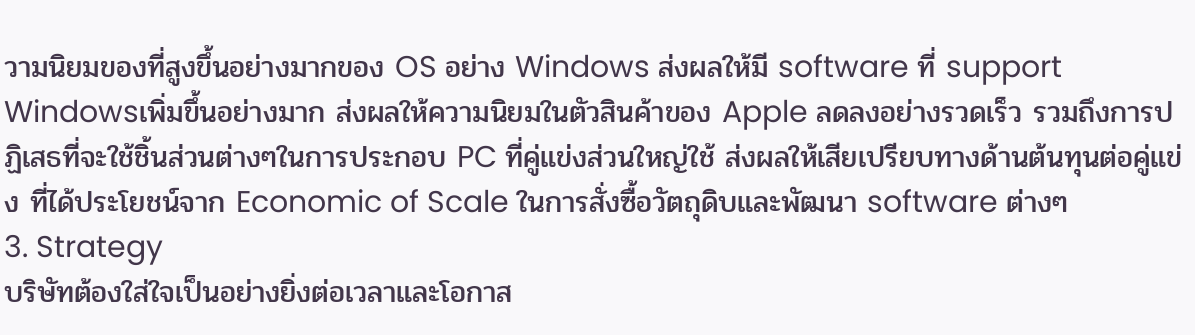วามนิยมของที่สูงขึ้นอย่างมากของ OS อย่าง Windows ส่งผลให้มี software ที่ support Windowsเพิ่มขึ้นอย่างมาก ส่งผลให้ความนิยมในตัวสินค้าของ Apple ลดลงอย่างรวดเร็ว รวมถึงการปฏิเสธที่จะใช้ชิ้นส่วนต่างๆในการประกอบ PC ที่คู่แข่งส่วนใหญ่ใช้ ส่งผลให้เสียเปรียบทางด้านต้นทุนต่อคู่แข่ง ที่ได้ประโยชน์จาก Economic of Scale ในการสั่งซื้อวัตถุดิบและพัฒนา software ต่างๆ
3. Strategy
บริษัทต้องใส่ใจเป็นอย่างยิ่งต่อเวลาและโอกาส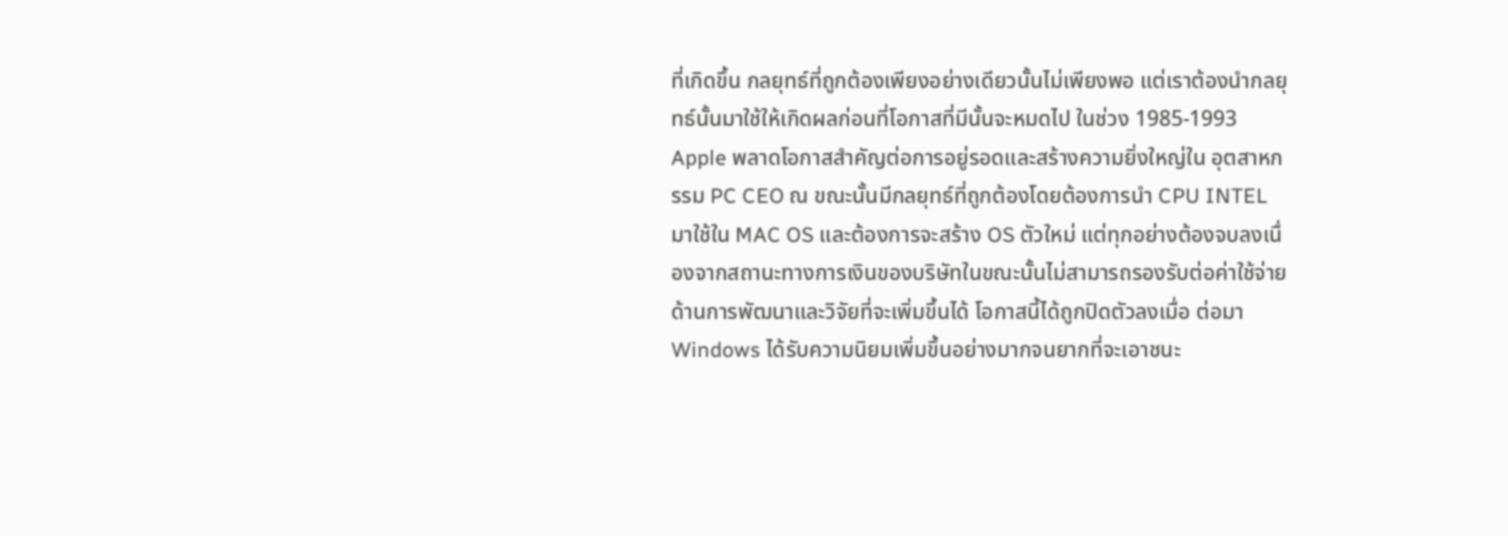ที่เกิดขึ้น กลยุทธ์ที่ถูกต้องเพียงอย่างเดียวนั้นไม่เพียงพอ แต่เราต้องนำกลยุทธ์นั้นมาใช้ให้เกิดผลก่อนที่โอกาสที่มีนั้นจะหมดไป ในช่วง 1985-1993 Apple พลาดโอกาสสำคัญต่อการอยู่รอดและสร้างความยิ่งใหญ่ใน อุตสาหกรรม PC CEO ณ ขณะนั้นมีกลยุทธ์ที่ถูกต้องโดยต้องการนำ CPU INTEL มาใช้ใน MAC OS และต้องการจะสร้าง OS ตัวใหม่ แต่ทุกอย่างต้องจบลงเนื่องจากสถานะทางการเงินของบริษัทในขณะนั้นไม่สามารถรองรับต่อค่าใช้จ่ายด้านการพัฒนาและวิจัยที่จะเพิ่มขึ้นได้ โอกาสนี้ได้ถูกปิดตัวลงเมื่อ ต่อมา Windows ได้รับความนิยมเพิ่มขึ้นอย่างมากจนยากที่จะเอาชนะ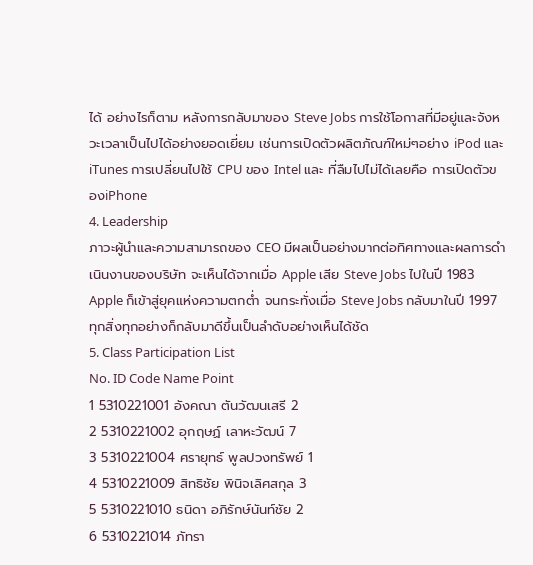ได้ อย่างไรก็ตาม หลังการกลับมาของ Steve Jobs การใช้โอกาสที่มีอยู่และจังหวะเวลาเป็นไปได้อย่างยอดเยี่ยม เช่นการเปิดตัวผลิตภัณฑ์ใหม่ๆอย่าง iPod และ iTunes การเปลี่ยนไปใช้ CPU ของ Intel และ ที่ลืมไปไม่ได้เลยคือ การเปิดตัวของiPhone
4. Leadership
ภาวะผู้นำและความสามารถของ CEO มีผลเป็นอย่างมากต่อทิศทางและผลการดำเนินงานของบริษัท จะเห็นได้จากเมื่อ Apple เสีย Steve Jobs ไปในปี 1983 Apple ก็เข้าสู่ยุคแห่งความตกต่ำ จนกระทั่งเมื่อ Steve Jobs กลับมาในปี 1997ทุกสิ่งทุกอย่างก็กลับมาดีขึ้นเป็นลำดับอย่างเห็นได้ชัด
5. Class Participation List
No. ID Code Name Point
1 5310221001 อังคณา ตันวัฒนเสรี 2
2 5310221002 อุกฤษฏ์ เลาหะวัฒน์ 7
3 5310221004 ศรายุทธ์ พูลปวงทรัพย์ 1
4 5310221009 สิทธิชัย พินิจเลิศสกุล 3
5 5310221010 ธนิดา อภิรักษ์นันท์ชัย 2
6 5310221014 ภัทรา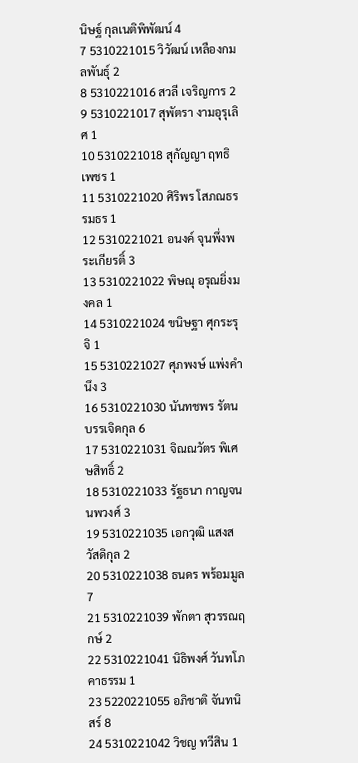นิษฐ์ กุลเนติพิพัฒน์ 4
7 5310221015 วิวัฒน์ เหลืองกมลพันธุ์ 2
8 5310221016 สวลี เจริญการ 2
9 5310221017 สุพัตรา งามอุรุเลิศ 1
10 5310221018 สุกัญญา ฤทธิเพชร 1
11 5310221020 ศิริพร โสภณธรรมธร 1
12 5310221021 อนงค์ จุนพึ่งพระเกียรติ์ 3
13 5310221022 พิษณุ อรุณยิ่งมงคล 1
14 5310221024 ขนิษฐา ศุกระรุจิ 1
15 5310221027 ศุภพงษ์ แพ่งคำนึง 3
16 5310221030 นันทชพร รัตนบรรเจิดกุล 6
17 5310221031 จิณณวัตร พิเศษสิทธิ์ 2
18 5310221033 รัฐธนา กาญจนนพวงศ์ 3
19 5310221035 เอกวุฒิ แสงสวัสดิกุล 2
20 5310221038 ธนดร พร้อมมูล 7
21 5310221039 พักตา สุวรรณฤกษ์ 2
22 5310221041 นิธิพงศ์ วันทโภคาธรรม 1
23 5220221055 อภิชาติ จันทนิสร์ 8
24 5310221042 วิชญ ทวีสิน 1